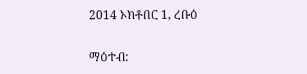2014 ኦክቶበር 1, ረቡዕ

ማዕተብ: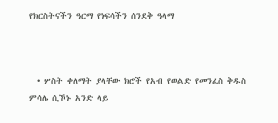የክርስትናችን ዓርማ የነፍሳችን ሰንደቅ ዓላማ



  • ሦስት ቀለማት ያላቸው ክሮች የአብ የወልድ የመንፈስ ቅዱስ ምሳሌ ሲኾኑ አንድ ላይ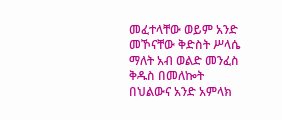መፈተላቸው ወይም አንድ መኾናቸው ቅድስት ሥላሴ ማለት አብ ወልድ መንፈስ ቅዱስ በመለኰት በህልውና አንድ አምላክ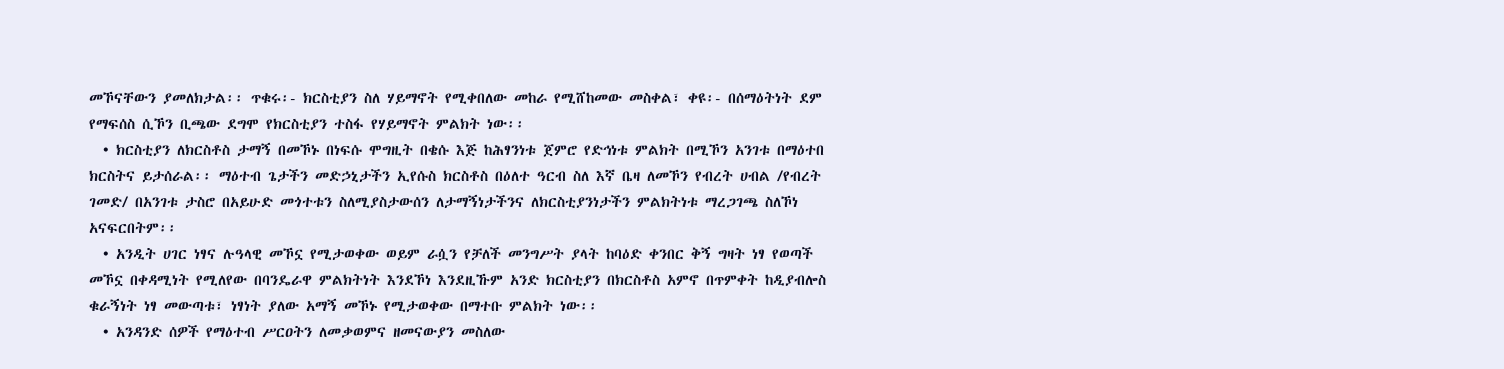መኾናቸውን ያመለክታል፡፡ ጥቁሩ፡- ክርስቲያን ስለ ሃይማኖት የሚቀበለው መከራ የሚሸከመው መስቀል፣ ቀዩ፡- በሰማዕትነት ደም የማፍሰስ ሲኾን ቢጫው ደግሞ የክርስቲያን ተስፋ የሃይማኖት ምልክት ነው፡፡
  • ክርስቲያን ለክርስቶስ ታማኝ በመኾኑ በነፍሱ ሞግዚት በቄሱ እጅ ከሕፃንነቱ ጀምሮ የድኅነቱ ምልክት በሚኾን አንገቱ በማዕተበ ክርስትና ይታሰራል፡፡ ማዕተብ ጌታችን መድኃኒታችን ኢየሱስ ክርስቶስ በዕለተ ዓርብ ስለ እኛ ቤዛ ለመኾን የብረት ሀብል /የብረት ገመድ/ በአንገቱ ታስሮ በአይሁድ መጎተቱን ስለሚያስታውሰን ለታማኝነታችንና ለክርስቲያንነታችን ምልክትነቱ ማረጋገጫ ስለኾነ አናፍርበትም፡፡
  • አንዲት ሀገር ነፃና ሉዓላዊ መኾኗ የሚታወቀው ወይም ራሷን የቻለች መንግሥት ያላት ከባዕድ ቀንበር ቅኝ ግዛት ነፃ የወጣች መኾኗ በቀዳሚነት የሚለየው በባንዴራዋ ምልክትነት እንደኾነ እንደዚኹም አንድ ክርስቲያን በክርስቶስ አምኖ በጥምቀት ከዲያብሎስ ቁራኝነት ነፃ መውጣቱ፣ ነፃነት ያለው አማኝ መኾኑ የሚታወቀው በማተቡ ምልክት ነው፡፡
  • አንዳንድ ሰዎች የማዕተብ ሥርዐትን ለመቃወምና ዘመናውያን መስለው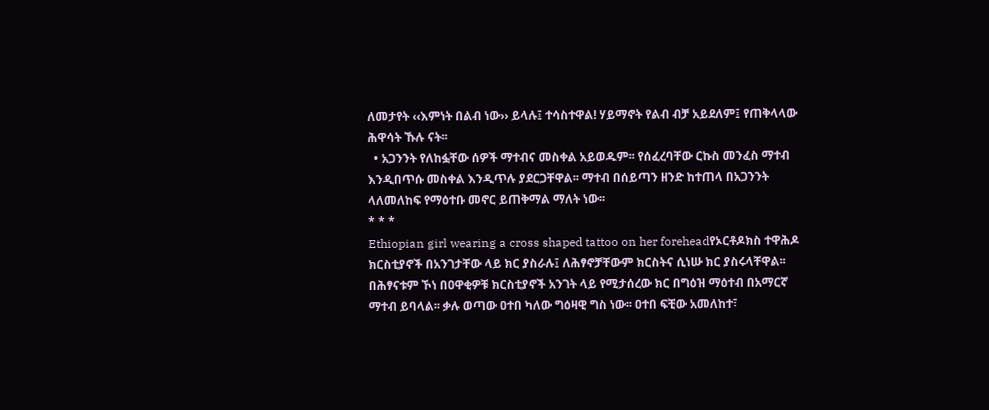ለመታየት ‹‹እምነት በልብ ነው›› ይላሉ፤ ተሳስተዋል! ሃይማኖት የልብ ብቻ አይደለም፤ የጠቅላላው ሕዋሳት ኹሉ ናት፡፡
  • አጋንንት የለከፏቸው ሰዎች ማተብና መስቀል አይወዱም፡፡ የሰፈረባቸው ርኩስ መንፈስ ማተብ እንዲበጥሱ መስቀል እንዲጥሉ ያደርጋቸዋል፡፡ ማተብ በሰይጣን ዘንድ ከተጠላ በአጋንንት ላለመለከፍ የማዕተቡ መኖር ይጠቅማል ማለት ነው፡፡
* * *
Ethiopian girl wearing a cross shaped tattoo on her foreheadየኦርቶዶክስ ተዋሕዶ ክርስቲያኖች በአንገታቸው ላይ ክር ያስራሉ፤ ለሕፃኖቻቸውም ክርስትና ሲነሡ ክር ያስሩላቸዋል፡፡ በሕፃናቱም ኾነ በዐዋቂዎቹ ክርስቲያኖች አንገት ላይ የሚታሰረው ክር በግዕዝ ማዕተብ በአማርኛ ማተብ ይባላል፡፡ ቃሉ ወጣው ዐተበ ካለው ግዕዛዊ ግስ ነው፡፡ ዐተበ ፍቺው አመለከተ፣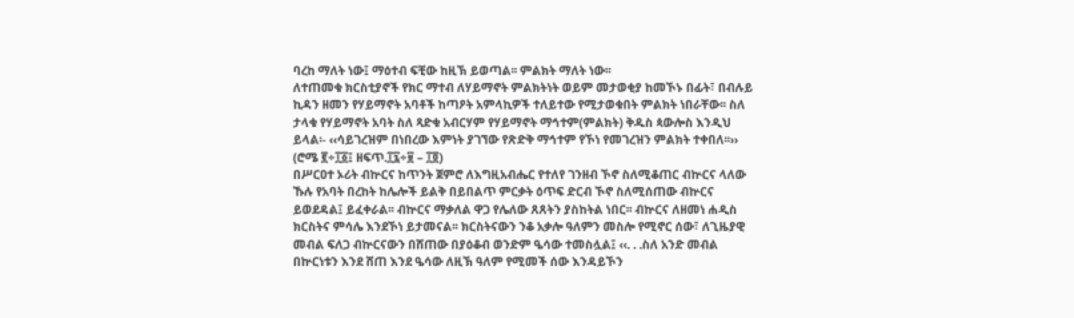ባረከ ማለት ነው፤ ማዕተብ ፍቺው ከዚኽ ይወጣል፡፡ ምልክት ማለት ነው፡፡
ለተጠመቁ ክርስቲያኖች የክር ማተብ ለሃይማኖት ምልክትነት ወይም መታወቂያ ከመኾኑ በፊት፣ በብሉይ ኪዳን ዘመን የሃይማኖት አባቶች ከጣዖት አምላኪዎች ተለይተው የሚታወቁበት ምልክት ነበራቸው፡፡ ስለ ታላቁ የሃይማኖት አባት ስለ ጻድቁ አብርሃም የሃይማኖት ማኅተም(ምልክት) ቅዱስ ጳውሎስ እንዲህ ይላል፡- ‹‹ሳይገረዝም በነበረው እምነት ያገኘው የጽድቅ ማኅተም የኾነ የመገረዝን ምልክት ተቀበለ፡፡›› (ሮሜ ፪÷፲፩፤ ዘፍጥ.፲፯÷፱ – ፲፬)
በሥርዐተ ኦሪት ብኵርና ከጥንት ጀምሮ ለእግዚአብሔር የተለየ ገንዘብ ኾኖ ስለሚቆጠር ብኵርና ላለው ኹሉ የአባት በረከት ከሌሎች ይልቅ በይበልጥ ምርቃት ዕጥፍ ድርብ ኾኖ ስለሚሰጠው ብኵርና ይወደዳል፤ ይፈቀራል፡፡ ብኵርና ማቃለል ዋጋ የሌለው ጸጸትን ያስከትል ነበር፡፡ ብኵርና ለዘመነ ሐዲስ ክርስትና ምሳሌ እንደኾነ ይታመናል፡፡ ክርስትናውን ንቆ አቃሎ ዓለምን መስሎ የሚኖር ሰው፣ ለጊዜያዊ መብል ፍለጋ ብኵርናውን በሸጠው በያዕቆብ ወንድም ዔሳው ተመስሏል፤ ‹‹. . .ስለ አንድ መብል በኵርነቱን እንደ ሸጠ እንደ ዔሳው ለዚኽ ዓለም የሚመች ሰው እንዳይኾን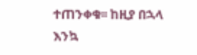ተጠንቀቁ፡፡ ከዚያ በኋላ እንኳ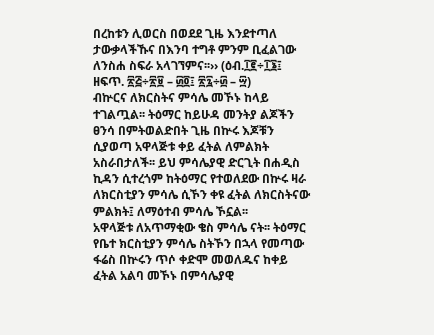በረከቱን ሊወርስ በወደደ ጊዜ እንደተጣለ ታውቃላችኹና በእንባ ተግቶ ምንም ቢፈልገው ለንስሐ ስፍራ አላገኘምና፡፡›› (ዕብ.፲፪÷፲፮፤ ዘፍጥ. ፳፭÷፳፱ – ፴፬፤ ፳፯÷፴ – ፵)
ብኵርና ለክርስትና ምሳሌ መኾኑ ከላይ ተገልጧል፡፡ ትዕማር ከይሁዳ መንትያ ልጆችን ፀንሳ በምትወልድበት ጊዜ በኵሩ እጆቹን ሲያወጣ አዋላጅቱ ቀይ ፈትል ለምልክት አስራበታለች፡፡ ይህ ምሳሌያዊ ድርጊት በሐዲስ ኪዳን ሲተረጎም ከትዕማር የተወለደው በኵሩ ዛራ ለክርስቲያን ምሳሌ ሲኾን ቀዩ ፈትል ለክርስትናው ምልክት፤ ለማዕተብ ምሳሌ ኾኗል፡፡
አዋላጅቱ ለአጥማቂው ቄስ ምሳሌ ናት፡፡ ትዕማር የቤተ ክርስቲያን ምሳሌ ስትኾን በኋላ የመጣው ፋሬስ በኵሩን ጥሶ ቀድሞ መወለዱና ከቀይ ፈትል አልባ መኾኑ በምሳሌያዊ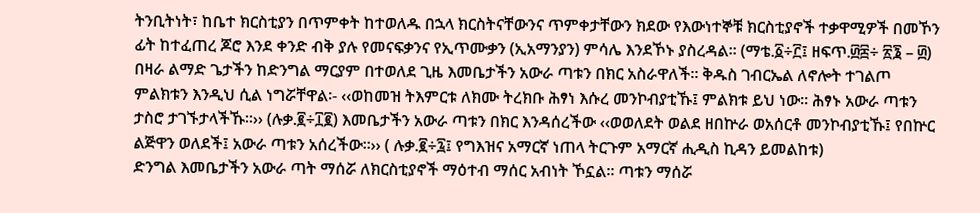ትንቢትነት፣ ከቤተ ክርስቲያን በጥምቀት ከተወለዱ በኋላ ክርስትናቸውንና ጥምቀታቸውን ክደው የእውነተኞቹ ክርስቲያኖች ተቃዋሚዎች በመኾን ፊት ከተፈጠረ ጆሮ እንደ ቀንድ ብቅ ያሉ የመናፍቃንና የኢጥሙቃን (ኢአማንያን) ምሳሌ እንደኾኑ ያስረዳል፡፡ (ማቴ.፩÷፫፤ ዘፍጥ.፴፰÷ ፳፮ – ፴)
በዛራ ልማድ ጌታችን ከድንግል ማርያም በተወለደ ጊዜ እመቤታችን አውራ ጣቱን በክር አስራዋለች፡፡ ቅዱስ ገብርኤል ለኖሎት ተገልጦ ምልክቱን እንዲህ ሲል ነግሯቸዋል፡- ‹‹ወከመዝ ትእምርቱ ለክሙ ትረክቡ ሕፃነ እሱረ መንኮብያቲኹ፤ ምልክቱ ይህ ነው፡፡ ሕፃኑ አውራ ጣቱን ታስሮ ታገኙታላችኹ፡፡›› (ሉቃ.፪÷፲፪) እመቤታችን አውራ ጣቱን በክር እንዳሰረችው ‹‹ወወለደት ወልደ ዘበኵራ ወአሰርቶ መንኮብያቲኹ፤ የበኵር ልጅዋን ወለደች፤ አውራ ጣቱን አሰረችው፡፡›› ( ሉቃ.፪÷፯፤ የግእዝና አማርኛ ነጠላ ትርጉም አማርኛ ሒዲስ ኪዳን ይመልከቱ)
ድንግል እመቤታችን አውራ ጣት ማሰሯ ለክርስቲያኖች ማዕተብ ማሰር አብነት ኾኗል፡፡ ጣቱን ማሰሯ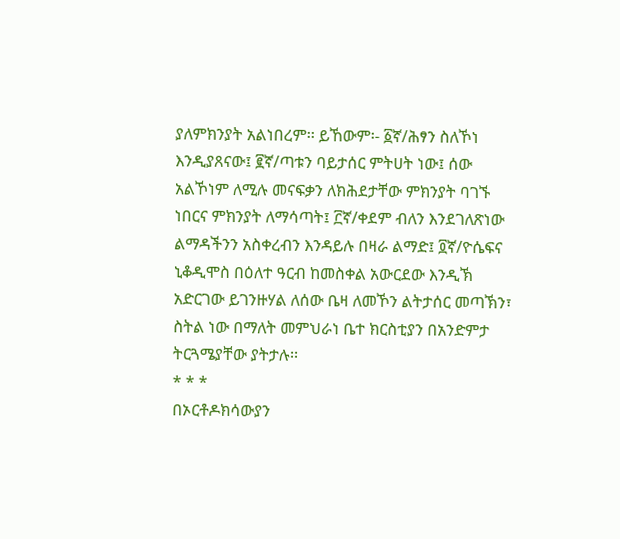ያለምክንያት አልነበረም፡፡ ይኸውም፡- ፩ኛ/ሕፃን ስለኾነ እንዲያጸናው፤ ፪ኛ/ጣቱን ባይታሰር ምትሀት ነው፤ ሰው አልኾነም ለሚሉ መናፍቃን ለክሕደታቸው ምክንያት ባገኙ ነበርና ምክንያት ለማሳጣት፤ ፫ኛ/ቀደም ብለን እንደገለጽነው ልማዳችንን አስቀረብን እንዳይሉ በዛራ ልማድ፤ ፬ኛ/ዮሴፍና ኒቆዲሞስ በዕለተ ዓርብ ከመስቀል አውርደው እንዲኽ አድርገው ይገንዙሃል ለሰው ቤዛ ለመኾን ልትታሰር መጣኽን፣ ስትል ነው በማለት መምህራነ ቤተ ክርስቲያን በአንድምታ ትርጓሜያቸው ያትታሉ፡፡
* * *
በኦርቶዶክሳውያን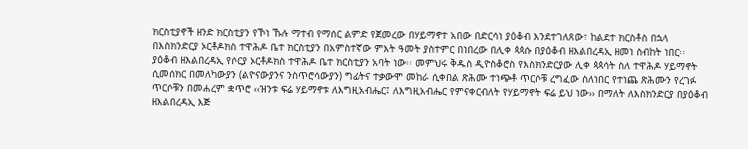ክርስቲያኖች ዘንድ ክርስቲያን የኾነ ኹሉ ማተብ የማሰር ልምድ የጀመረው በሃይማኖተ አበው በድርሳነ ያዕቆብ እንደተገለጸው፣ ከልደተ ክርስቶስ በኋላ በእስክንድርያ ኦርቶዶክስ ተዋሕዶ ቤተ ክርስቲያን በአምስተኛው ምእት ዓመት ያስተምር በነበረው በሊቀ ጳጳሱ በያዕቆብ ዘእልበረዳኢ ዘመነ ስብከት ነበር፡፡
ያዕቆብ ዘእልበረዳኢ የሶርያ ኦርቶዶክስ ተዋሕዶ ቤተ ክርስቲያን አባት ነው፡፡ መምህሩ ቅዱስ ዲዮስቆሮስ የእስክንድርያው ሊቀ ጳጳሳት ስለ ተዋሕዶ ሃይማኖት ሲመሰክር በመለካውያን (ልዮናውያንና ንስጥሮሳውያን) ግፊትና ተቃውሞ መከራ ሲቀበል ጽሕሙ ተነጭቶ ጥርሶቹ ረግፈው ስለነበር የተነጨ ጽሕሙን የረገፉ ጥርሶቹን በመሐረም ቋጥሮ ‹‹ዝንቱ ፍሬ ሃይማኖቱ ለእግዚአብሔር፤ ለእግዚአብሔር የምናቀርብለት የሃይማኖት ፍሬ ይህ ነው›› በማለት ለእስክንድርያ በያዕቆብ ዘእልበረዳኢ እጅ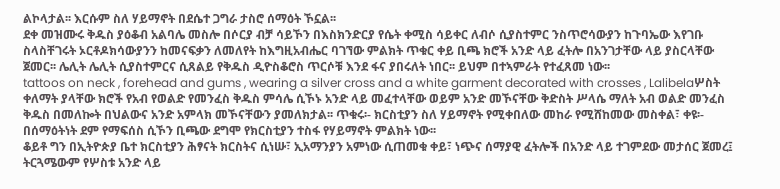ልኮላታል፡፡ እርሱም ስለ ሃይማኖት በደሴተ ጋግራ ታስሮ ሰማዕት ኾኗል፡፡
ደቀ መዝሙሩ ቅዱስ ያዕቆብ አልባሌ መስሎ በሶርያ ብቻ ሳይኾን በእስክንድርያ የሴት ቀሚስ ሳይቀር ለብሶ ሲያስተምር ንስጥሮሳውያን ከጉባኤው እየገቡ ስላስቸገሩት ኦርቶዶክሳውያንን ከመናፍቃን ለመለየት ከእግዚአብሔር ባገኘው ምልክት ጥቁር ቀይ ቢጫ ክሮች አንድ ላይ ፈትሎ በአንገታቸው ላይ ያስርላቸው ጀመር፡፡ ሌሊት ሌሊት ሲያስተምርና ሲጸልይ የቅዱስ ዲዮስቆሮስ ጥርሶቹ እንደ ፋና ያበሩለት ነበር፡፡ ይህም በተኣምራት የተፈጸመ ነው፡፡
tattoos on neck , forehead and gums , wearing a silver cross and a white garment decorated with crosses , Lalibelaሦስት ቀለማት ያላቸው ክሮች የአብ የወልድ የመንፈስ ቅዱስ ምሳሌ ሲኾኑ አንድ ላይ መፈተላቸው ወይም አንድ መኾናቸው ቅድስት ሥላሴ ማለት አብ ወልድ መንፈስ ቅዱስ በመለኰት በህልውና አንድ አምላክ መኾናቸውን ያመለክታል፡፡ ጥቁሩ፡- ክርስቲያን ስለ ሃይማኖት የሚቀበለው መከራ የሚሸከመው መስቀል፣ ቀዩ፡- በሰማዕትነት ደም የማፍሰስ ሲኾን ቢጫው ደግሞ የክርስቲያን ተስፋ የሃይማኖት ምልክት ነው፡፡
ቆይቶ ግን በኢትዮጵያ ቤተ ክርስቲያን ሕፃናት ክርስትና ሲነሡ፣ ኢአማንያን አምነው ሲጠመቁ ቀይ፣ ነጭና ሰማያዊ ፈትሎች በአንድ ላይ ተገምደው መታሰር ጀመረ፤ ትርጓሜውም የሦስቱ አንድ ላይ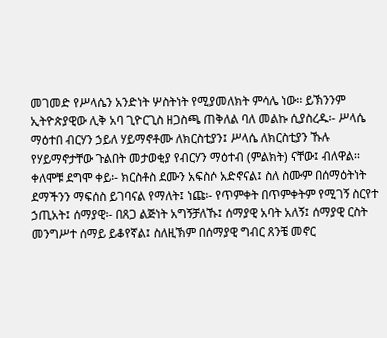መገመድ የሥላሴን አንድነት ሦስትነት የሚያመለክት ምሳሌ ነው፡፡ ይኽንንም ኢትዮጵያዊው ሊቅ አባ ጊዮርጊስ ዘጋስጫ ጠቅለል ባለ መልኩ ሲያስረዱ፡- ሥላሴ ማዕተበ ብርሃን ኃይለ ሃይማኖቶሙ ለክርስቲያን፤ ሥላሴ ለክርስቲያን ኹሉ የሃይማኖታቸው ጉልበት መታወቂያ የብርሃን ማዕተብ (ምልክት) ናቸው፤ ብለዋል፡፡
ቀለሞቹ ደግሞ ቀይ፡- ክርስቶስ ደሙን አፍስሶ አድኖናል፤ ስለ ስሙም በሰማዕትነት ደማችንን ማፍሰስ ይገባናል የማለት፤ ነጩ፡- የጥምቀት በጥምቀትም የሚገኝ ስርየተ ኃጢአት፤ ሰማያዊ፡- በጸጋ ልጅነት አግኝቻለኹ፤ ሰማያዊ አባት አለኝ፤ ሰማያዊ ርስት መንግሥተ ሰማይ ይቆየኛል፤ ስለዚኽም በሰማያዊ ግብር ጸንቼ መኖር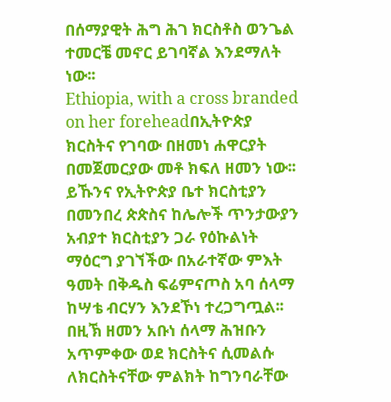በሰማያዊት ሕግ ሕገ ክርስቶስ ወንጌል ተመርቼ መኖር ይገባኛል እንደማለት ነው፡፡
Ethiopia, with a cross branded on her foreheadበኢትዮጵያ ክርስትና የገባው በዘመነ ሐዋርያት በመጀመርያው መቶ ክፍለ ዘመን ነው፡፡ ይኹንና የኢትዮጵያ ቤተ ክርስቲያን በመንበረ ጵጵስና ከሌሎች ጥንታውያን አብያተ ክርስቲያን ጋራ የዕኩልነት ማዕርግ ያገኘችው በአራተኛው ምእት ዓመት በቅዱስ ፍሬምናጦስ አባ ሰላማ ከሣቴ ብርሃን እንደኾነ ተረጋግጧል፡፡ በዚኽ ዘመን አቡነ ሰላማ ሕዝቡን አጥምቀው ወደ ክርስትና ሲመልሱ ለክርስትናቸው ምልክት ከግንባራቸው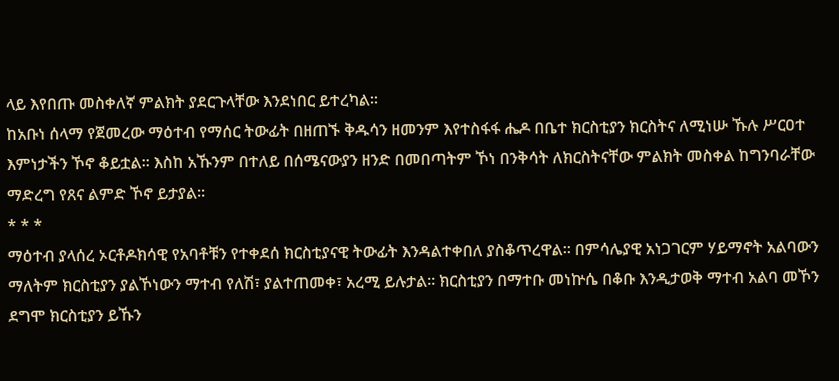ላይ እየበጡ መስቀለኛ ምልክት ያደርጉላቸው እንደነበር ይተረካል፡፡
ከአቡነ ሰላማ የጀመረው ማዕተብ የማሰር ትውፊት በዘጠኙ ቅዱሳን ዘመንም እየተስፋፋ ሔዶ በቤተ ክርስቲያን ክርስትና ለሚነሡ ኹሉ ሥርዐተ እምነታችን ኾኖ ቆይቷል፡፡ እስከ አኹንም በተለይ በሰሜናውያን ዘንድ በመበጣትም ኾነ በንቅሳት ለክርስትናቸው ምልክት መስቀል ከግንባራቸው ማድረግ የጸና ልምድ ኾኖ ይታያል፡፡
* * *
ማዕተብ ያላሰረ ኦርቶዶክሳዊ የአባቶቹን የተቀደሰ ክርስቲያናዊ ትውፊት እንዳልተቀበለ ያስቆጥረዋል፡፡ በምሳሌያዊ አነጋገርም ሃይማኖት አልባውን ማለትም ክርስቲያን ያልኾነውን ማተብ የለሽ፣ ያልተጠመቀ፣ አረሚ ይሉታል፡፡ ክርስቲያን በማተቡ መነኵሴ በቆቡ እንዲታወቅ ማተብ አልባ መኾን ደግሞ ክርስቲያን ይኹን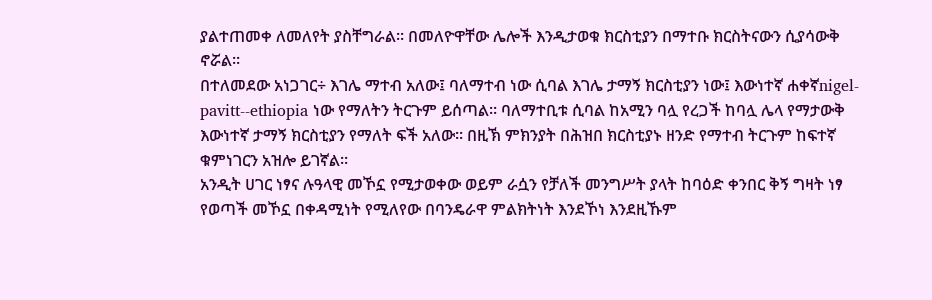ያልተጠመቀ ለመለየት ያስቸግራል፡፡ በመለዮዋቸው ሌሎች እንዲታወቁ ክርስቲያን በማተቡ ክርስትናውን ሲያሳውቅ ኖሯል፡፡
በተለመደው አነጋገር÷ እገሌ ማተብ አለው፤ ባለማተብ ነው ሲባል እገሌ ታማኝ ክርስቲያን ነው፤ እውነተኛ ሐቀኛnigel-pavitt--ethiopia ነው የማለትን ትርጉም ይሰጣል፡፡ ባለማተቢቱ ሲባል ከአሚን ባሏ የረጋች ከባሏ ሌላ የማታውቅ እውነተኛ ታማኝ ክርስቲያን የማለት ፍች አለው፡፡ በዚኽ ምክንያት በሕዝበ ክርስቲያኑ ዘንድ የማተብ ትርጉም ከፍተኛ ቁምነገርን አዝሎ ይገኛል፡፡
አንዲት ሀገር ነፃና ሉዓላዊ መኾኗ የሚታወቀው ወይም ራሷን የቻለች መንግሥት ያላት ከባዕድ ቀንበር ቅኝ ግዛት ነፃ የወጣች መኾኗ በቀዳሚነት የሚለየው በባንዴራዋ ምልክትነት እንደኾነ እንደዚኹም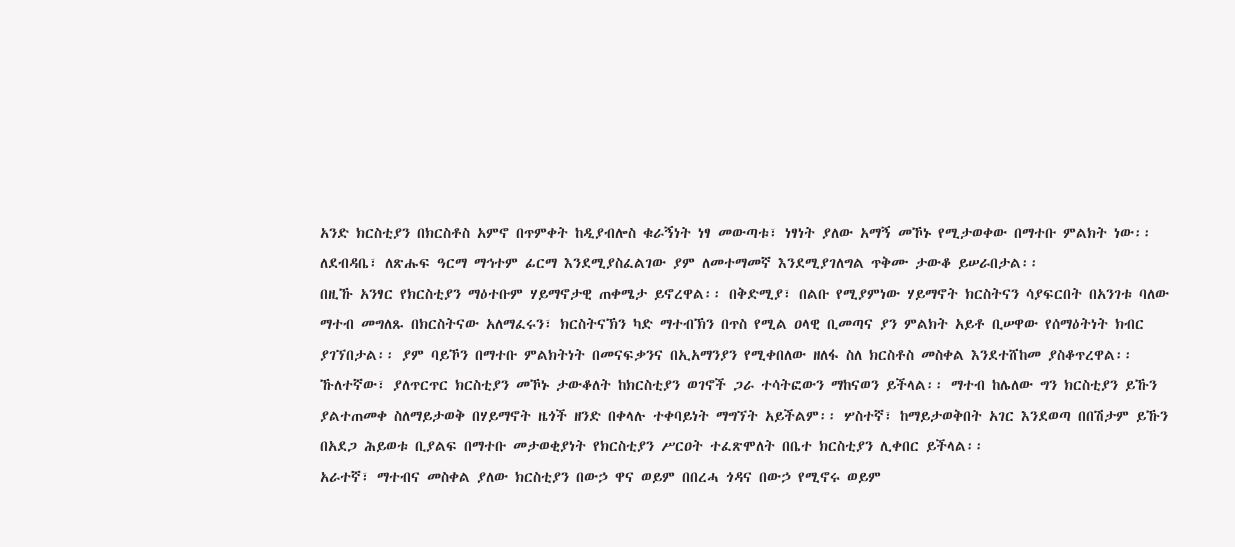አንድ ክርስቲያን በክርስቶስ አምኖ በጥምቀት ከዲያብሎስ ቁራኝነት ነፃ መውጣቱ፣ ነፃነት ያለው አማኝ መኾኑ የሚታወቀው በማተቡ ምልክት ነው፡፡ ለደብዳቤ፣ ለጽሑፍ ዓርማ ማኅተም ፊርማ እንደሚያስፈልገው ያም ለመተማመኛ እንደሚያገለግል ጥቅሙ ታውቆ ይሠራበታል፡፡
በዚኹ አንፃር የክርስቲያን ማዕተቡም ሃይማኖታዊ ጠቀሜታ ይኖረዋል፡፡ በቅድሚያ፣ በልቡ የሚያምነው ሃይማኖት ክርስትናን ሳያፍርበት በአንገቱ ባለው ማተብ መግለጹ በክርስትናው አለማፈሩን፣ ክርስትናኽን ካድ ማተብኽን በጥስ የሚል ዐላዊ ቢመጣና ያን ምልክት አይቶ ቢሠዋው የሰማዕትነት ክብር ያገኘበታል፡፡ ያም ባይኾን በማተቡ ምልክትነት በመናፍቃንና በኢአማንያን የሚቀበለው ዘለፋ ስለ ክርስቶስ መስቀል እንደተሸከመ ያስቆጥረዋል፡፡
ኹለተኛው፣ ያለጥርጥር ክርስቲያን መኾኑ ታውቆለት ከክርስቲያን ወገኖች ጋራ ተሳትፎውን ማከናወን ይችላል፡፡ ማተብ ከሌለው ግን ክርስቲያን ይኹን ያልተጠመቀ ስለማይታወቅ በሃይማኖት ዜጎች ዘንድ በቀላሉ ተቀባይነት ማግኘት አይችልም፡፡ ሦስተኛ፣ ከማይታወቅበት አገር እንደወጣ በበሽታም ይኹን በአደጋ ሕይወቱ ቢያልፍ በማተቡ መታወቂያነት የክርስቲያን ሥርዐት ተፈጽሞለት በቤተ ክርስቲያን ሊቀበር ይችላል፡፡
አራተኛ፣ ማተብና መስቀል ያለው ክርስቲያን በውኃ ዋና ወይም በበረሓ ጎዳና በውኃ የሚኖሩ ወይም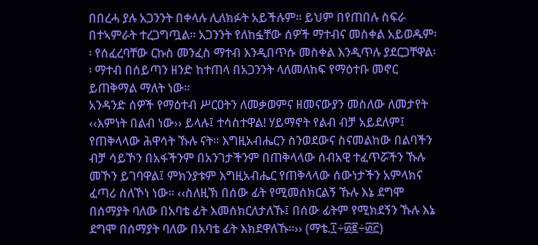በበረሓ ያሉ አጋንንት በቀላሉ ሊለክፉት አይችሉም፡፡ ይህም በየጠበሉ ስፍራ በተኣምራት ተረጋግጧል፡፡ አጋንንት የለከፏቸው ሰዎች ማተብና መስቀል አይወዱም፡፡ የሰፈረባቸው ርኩስ መንፈስ ማተብ እንዲበጥሱ መስቀል እንዲጥሉ ያደርጋቸዋል፡፡ ማተብ በሰይጣን ዘንድ ከተጠላ በአጋንንት ላለመለከፍ የማዕተቡ መኖር ይጠቅማል ማለት ነው፡፡
አንዳንድ ሰዎች የማዕተብ ሥርዐትን ለመቃወምና ዘመናውያን መስለው ለመታየት ‹‹እምነት በልብ ነው›› ይላሉ፤ ተሳስተዋል! ሃይማኖት የልብ ብቻ አይደለም፤ የጠቅላላው ሕዋሳት ኹሉ ናት፡፡ እግዚአብሔርን ስንወደውና ስናመልከው በልባችን ብቻ ሳይኾን በአፋችንም በአንገታችንም በጠቅላላው ሰብአዊ ተፈጥሯችን ኹሉ መኾን ይገባዋል፤ ምክንያቱም እግዚአብሔር የጠቅላላው ሰውነታችን አምላክና ፈጣሪ ስለኾነ ነው፡፡ ‹‹ስለዚኽ በሰው ፊት የሚመሰክርልኝ ኹሉ እኔ ደግሞ በሰማያት ባለው በአባቴ ፊት እመሰክርለታለኹ፤ በሰው ፊትም የሚክደኝን ኹሉ እኔ ደግሞ በሰማያት ባለው በአባቴ ፊት እክደዋለኹ፡፡›› (ማቴ.፲÷፴፪÷፴፫)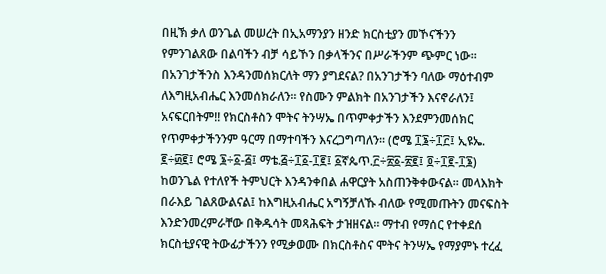በዚኽ ቃለ ወንጌል መሠረት በኢአማንያን ዘንድ ክርስቲያን መኾናችንን የምንገልጸው በልባችን ብቻ ሳይኾን በቃላችንና በሥራችንም ጭምር ነው፡፡ በአንገታችንስ እንዳንመሰክርለት ማን ያግደናል? በአንገታችን ባለው ማዕተብም ለእግዚአብሔር እንመሰክራለን፡፡ የስሙን ምልክት በአንገታችን እናኖራለን፤ አናፍርበትም!! የክርስቶስን ሞትና ትንሣኤ በጥምቀታችን እንደምንመሰክር የጥምቀታችንንም ዓርማ በማተባችን እናረጋግጣለን፡፡ (ሮሜ ፲፮÷፲፫፤ ኢዩኤ. ፪÷፴፪፤ ሮሜ ፮÷፩-፭፤ ማቴ.፭÷፲፩-፲፪፤ ፩ኛጴጥ.፫÷፳፩-፳፪፤ ፬÷፲፪-፲፮)
ከወንጌል የተለየች ትምህርት እንዳንቀበል ሐዋርያት አስጠንቅቀውናል፡፡ መላእክት በራእይ ገልጸውልናል፤ ከእግዚአብሔር አግኝቻለኹ ብለው የሚመጡትን መናፍስት እንድንመረምራቸው በቅዱሳት መጻሕፍት ታዝዘናል፡፡ ማተብ የማሰር የተቀደሰ ክርስቲያናዊ ትውፊታችንን የሚቃወሙ በክርስቶስና ሞትና ትንሣኤ የማያምኑ ተረፈ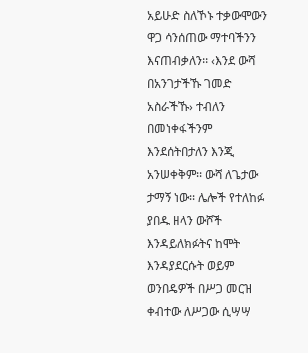አይሁድ ስለኾኑ ተቃውሞውን ዋጋ ሳንሰጠው ማተባችንን እናጠብቃለን፡፡ ‹እንደ ውሻ በአንገታችኹ ገመድ አስራችኹ› ተብለን በመነቀፋችንም እንደሰትበታለን እንጂ አንሠቀቅም፡፡ ውሻ ለጌታው ታማኝ ነው፡፡ ሌሎች የተለከፉ ያበዱ ዘላን ውሾች እንዳይለክፉትና ከሞት እንዳያደርሱት ወይም ወንበዴዎች በሥጋ መርዝ ቀብተው ለሥጋው ሲሣሣ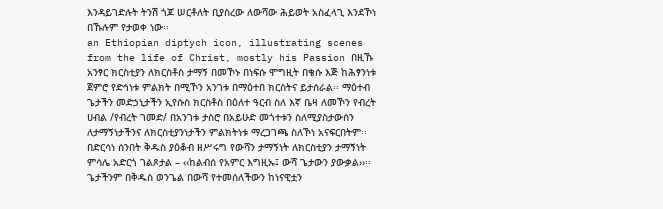እንዳይገድሉት ትንሽ ጎጆ ሠርቶለት ቢያስረው ለውሻው ሕይወት አስፈላጊ እንደኾነ በኹሉም የታወቀ ነው፡፡
an Ethiopian diptych icon, illustrating scenes from the life of Christ, mostly his Passion በዚኹ አንፃር ክርስቲያን ለክርስቶስ ታማኝ በመኾኑ በነፍሱ ሞግዚት በቄሱ እጅ ከሕፃንነቱ ጀምሮ የድኅነቱ ምልክት በሚኾን አንገቱ በማዕተበ ክርስትና ይታሰራል፡፡ ማዕተብ ጌታችን መድኃኒታችን ኢየሱስ ክርስቶስ በዕለተ ዓርብ ስለ እኛ ቤዛ ለመኾን የብረት ሀብል /የብረት ገመድ/ በአንገቱ ታስሮ በአይሁድ መጎተቱን ስለሚያስታውሰን ለታማኝነታችንና ለክርስቲያንነታችን ምልክትነቱ ማረጋገጫ ስለኾነ አናፍርበትም፡፡ በድርሳነ ሰንበት ቅዱስ ያዕቆብ ዘሥሩግ የውሻን ታማኝነት ለክርስቲያን ታማኝነት ምሳሌ አድርጎ ገልጾታል – ‹‹ከልብሰ የአምር እግዚኡ፤ ውሻ ጌታውን ያውቃል››፡፡ ጌታችንም በቅዱስ ወንጌል በውሻ የተመሰለችውን ከነናዊቷን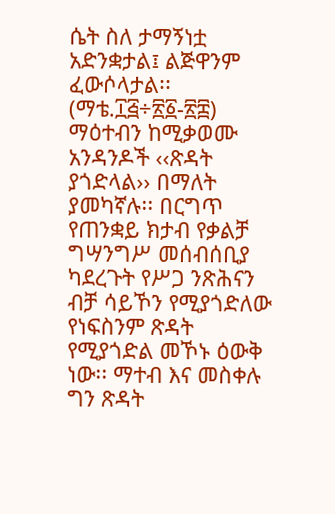ሴት ስለ ታማኝነቷ አድንቋታል፤ ልጅዋንም ፈውሶላታል፡፡(ማቴ.፲፭÷፳፩-፳፰)
ማዕተብን ከሚቃወሙ አንዳንዶች ‹‹ጽዳት ያጎድላል›› በማለት ያመካኛሉ፡፡ በርግጥ የጠንቋይ ክታብ የቃልቻ ግሣንግሥ መሰብሰቢያ ካደረጉት የሥጋ ንጽሕናን ብቻ ሳይኾን የሚያጎድለው የነፍስንም ጽዳት የሚያጎድል መኾኑ ዕውቅ ነው፡፡ ማተብ እና መስቀሉ ግን ጽዳት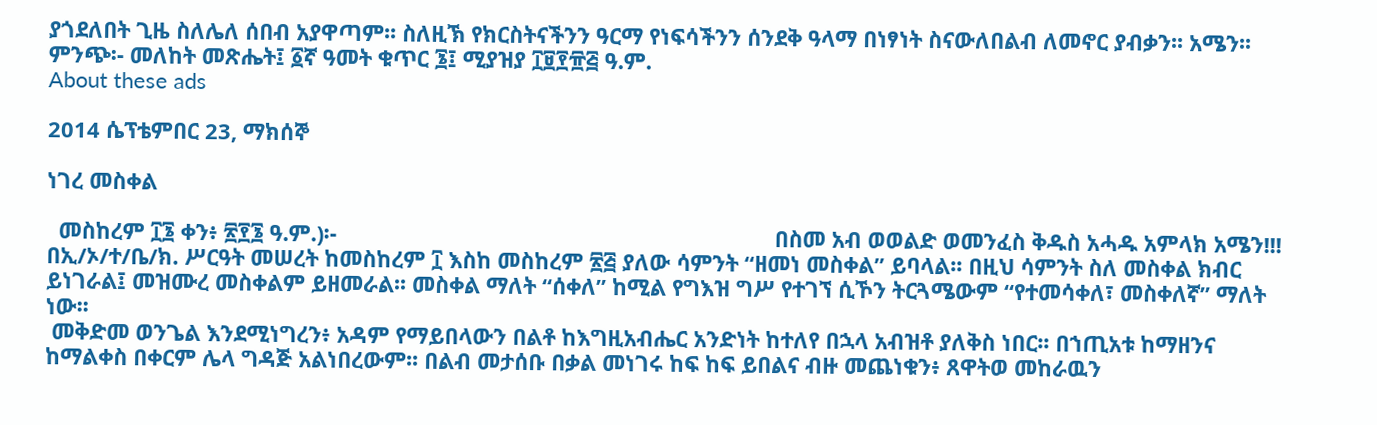ያጎደለበት ጊዜ ስለሌለ ሰበብ አያዋጣም፡፡ ስለዚኽ የክርስትናችንን ዓርማ የነፍሳችንን ሰንደቅ ዓላማ በነፃነት ስናውለበልብ ለመኖር ያብቃን፡፡ አሜን፡፡
ምንጭ፡- መለከት መጽሔት፤ ፩ኛ ዓመት ቁጥር ፮፤ ሚያዝያ ፲፱፻፹፭ ዓ.ም.
About these ads

2014 ሴፕቴምበር 23, ማክሰኞ

ነገረ መስቀል

  መስከረም ፲፮ ቀን፥ ፳፻፮ ዓ.ም.)፡-                                                                         በስመ አብ ወወልድ ወመንፈስ ቅዱስ አሓዱ አምላክ አሜን!!!
በኢ/ኦ/ተ/ቤ/ክ. ሥርዓት መሠረት ከመስከረም ፲ እስከ መስከረም ፳፭ ያለው ሳምንት “ዘመነ መስቀል” ይባላል፡፡ በዚህ ሳምንት ስለ መስቀል ክብር ይነገራል፤ መዝሙረ መስቀልም ይዘመራል፡፡ መስቀል ማለት “ሰቀለ” ከሚል የግእዝ ግሥ የተገኘ ሲኾን ትርጓሜውም “የተመሳቀለ፣ መስቀለኛ” ማለት ነው፡፡
 መቅድመ ወንጌል እንደሚነግረን፥ አዳም የማይበላውን በልቶ ከእግዚአብሔር አንድነት ከተለየ በኋላ አብዝቶ ያለቅስ ነበር፡፡ በኀጢአቱ ከማዘንና ከማልቀስ በቀርም ሌላ ግዳጅ አልነበረውም፡፡ በልብ መታሰቡ በቃል መነገሩ ከፍ ከፍ ይበልና ብዙ መጨነቁን፥ ጸዋትወ መከራዉን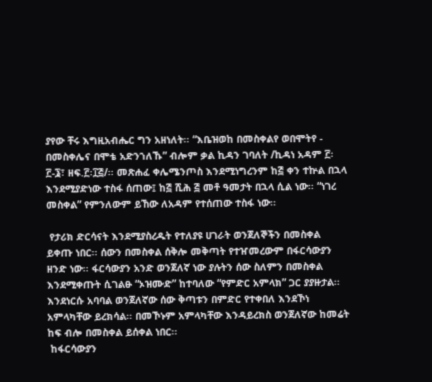ያየው ቸሩ እግዚአብሔር ግን አዘነለት፡፡ “እቤዝወከ በመስቀልየ ወበሞትየ - በመስቀሌና በሞቴ አድንኀለኹ” ብሎም ቃል ኪዳን ገባለት /ኪዳነ አዳም ፫፡፫-፮፣ ዘፍ.፫፡፲፭/፡፡ መጽሐፈ ቀሌሜንጦስ እንደሚነግረንም ከ፭ ቀን ተኵል በኋላ እንደሚያድነው ተስፋ ሰጠው፤ ከ፭ ሺሕ ፭ መቶ ዓመታት በኋላ ሲል ነው፡፡ “ነገረ መስቀል” የምንለውም ይኸው ለአዳም የተሰጠው ተስፋ ነው፡፡

 የታሪክ ድርሳናት እንደሚያስረዱት የተለያዩ ሀገራት ወንጀለኞችን በመስቀል ይቀጡ ነበር፡፡ ሰውን በመስቀል ሰቅሎ መቅጣት የተዠመረውም በፋርሳውያን ዘንድ ነው፡፡ ፋርሳውያን አንድ ወንጀለኛ ነው ያሉትን ሰው ስለምን በመስቀል እንደሚቀጡት ሲገልፁ “ኦዝሙድ” ከተባለው “የምድር አምላክ” ጋር ያያዙታል፡፡ እንደነርሱ አባባል ወንጀለኛው ሰው ቅጣቱን በምድር የተቀበለ እንደኾነ አምላካቸው ይረክሳል፡፡ በመኾኑም አምላካቸው እንዳይረክስ ወንጀለኛው ከመሬት ከፍ ብሎ በመስቀል ይሰቀል ነበር፡፡
 ከፋርሳውያን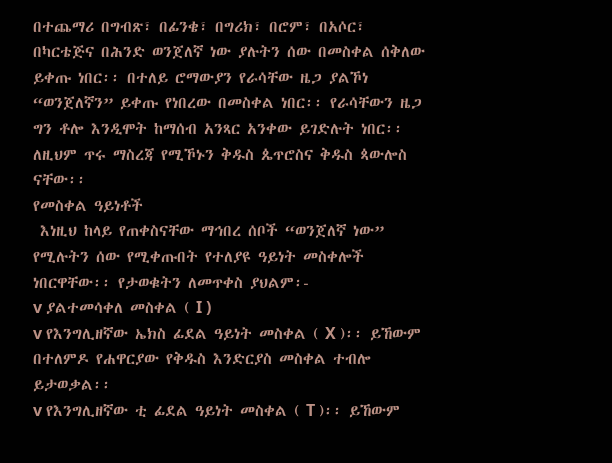በተጨማሪ በግብጽ፣ በፊንቄ፣ በግሪክ፣ በሮም፣ በአሶር፣ በካርቴጅና በሕንድ ወንጀለኛ ነው ያሉትን ሰው በመስቀል ሰቅለው ይቀጡ ነበር፡፡ በተለይ ሮማውያን የራሳቸው ዜጋ ያልኾነ “ወንጀለኛን” ይቀጡ የነበረው በመስቀል ነበር፡፡ የራሳቸውን ዜጋ ግን ቶሎ እንዲሞት ከማሰብ አንጻር አንቀው ይገድሉት ነበር፡፡ ለዚህም ጥሩ ማስረጃ የሚኾኑን ቅዱስ ጴጥሮስና ቅዱስ ጳውሎስ ናቸው፡፡
የመስቀል ዓይነቶች
 እነዚህ ከላይ የጠቀስናቸው ማኅበረ ሰቦች “ወንጀለኛ ነው” የሚሉትን ሰው የሚቀጡበት የተለያዩ ዓይነት መስቀሎች ነበርዋቸው፡፡ የታወቁትን ለመጥቀስ ያህልም፡-
v ያልተመሳቀለ መስቀል ( I )
v የእንግሊዘኛው ኤክስ ፊደል ዓይነት መስቀል ( X )፡፡ ይኸውም በተለምዶ የሐዋርያው የቅዱስ እንድርያስ መስቀል ተብሎ ይታወቃል፡፡
v የእንግሊዘኛው ቲ ፊደል ዓይነት መስቀል ( T )፡፡ ይኸውም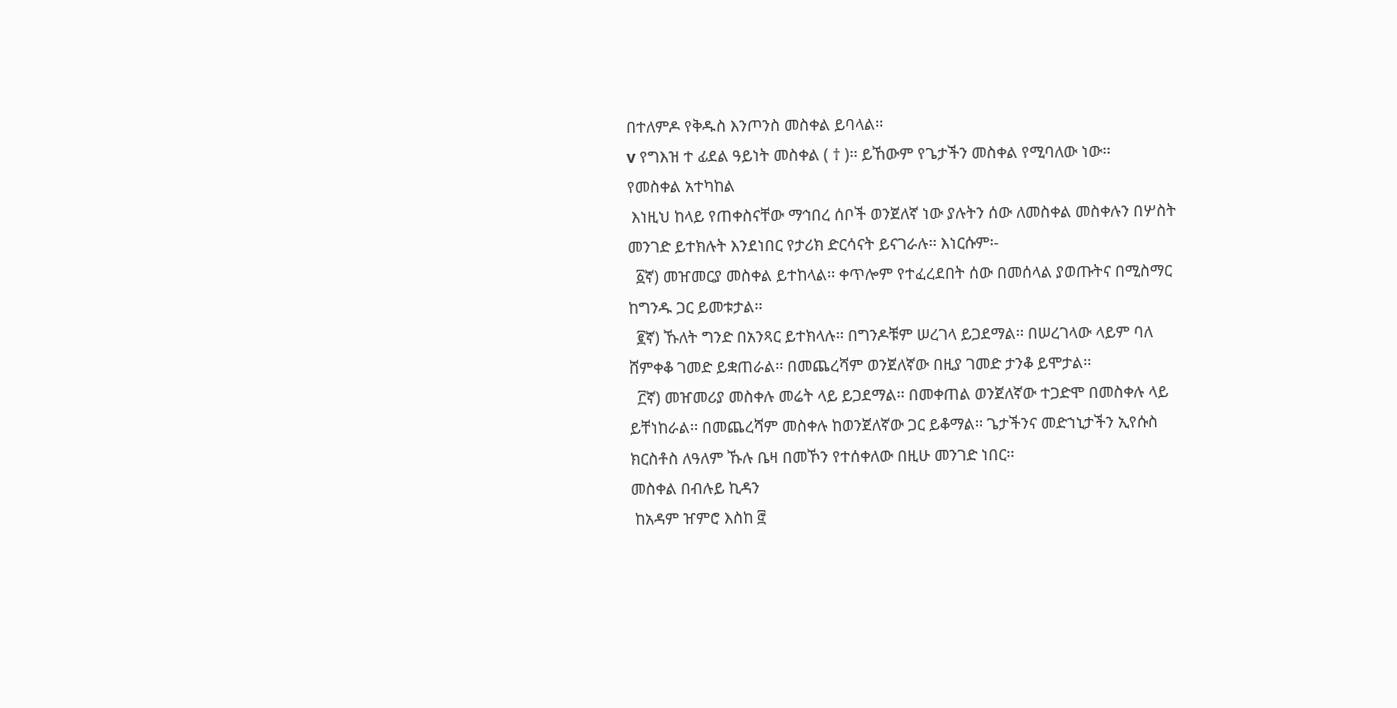በተለምዶ የቅዱስ እንጦንስ መስቀል ይባላል፡፡
v የግእዝ ተ ፊደል ዓይነት መስቀል ( † )፡፡ ይኸውም የጌታችን መስቀል የሚባለው ነው፡፡
የመስቀል አተካከል
 እነዚህ ከላይ የጠቀስናቸው ማኅበረ ሰቦች ወንጀለኛ ነው ያሉትን ሰው ለመስቀል መስቀሉን በሦስት መንገድ ይተክሉት እንደነበር የታሪክ ድርሳናት ይናገራሉ፡፡ እነርሱም፡-
  ፩ኛ) መዠመርያ መስቀል ይተከላል፡፡ ቀጥሎም የተፈረደበት ሰው በመሰላል ያወጡትና በሚስማር ከግንዱ ጋር ይመቱታል፡፡
  ፪ኛ) ኹለት ግንድ በአንጻር ይተክላሉ፡፡ በግንዶቹም ሠረገላ ይጋደማል፡፡ በሠረገላው ላይም ባለ ሸምቀቆ ገመድ ይቋጠራል፡፡ በመጨረሻም ወንጀለኛው በዚያ ገመድ ታንቆ ይሞታል፡፡
  ፫ኛ) መዠመሪያ መስቀሉ መሬት ላይ ይጋደማል፡፡ በመቀጠል ወንጀለኛው ተጋድሞ በመስቀሉ ላይ ይቸነከራል፡፡ በመጨረሻም መስቀሉ ከወንጀለኛው ጋር ይቆማል፡፡ ጌታችንና መድኀኒታችን ኢየሱስ ክርስቶስ ለዓለም ኹሉ ቤዛ በመኾን የተሰቀለው በዚሁ መንገድ ነበር፡፡
መስቀል በብሉይ ኪዳን
 ከአዳም ዠምሮ እስከ ፸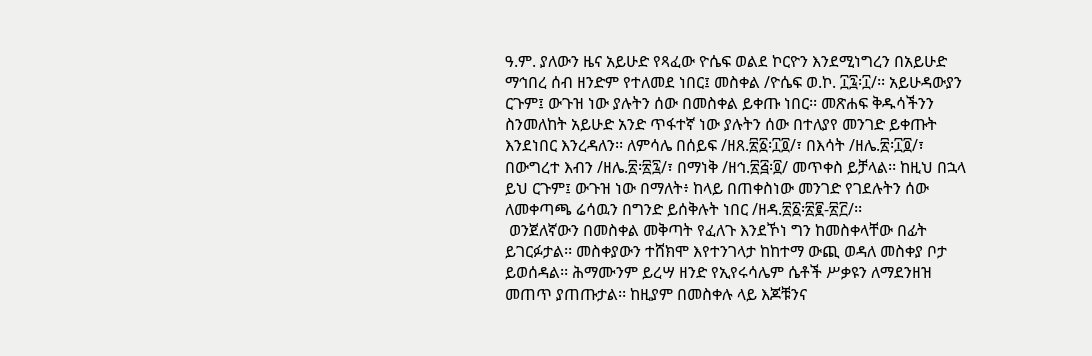ዓ.ም. ያለውን ዜና አይሁድ የጻፈው ዮሴፍ ወልደ ኮርዮን እንደሚነግረን በአይሁድ ማኅበረ ሰብ ዘንድም የተለመደ ነበር፤ መስቀል /ዮሴፍ ወ.ኮ. ፲፯፡፲/፡፡ አይሁዳውያን ርጉም፤ ውጉዝ ነው ያሉትን ሰው በመስቀል ይቀጡ ነበር፡፡ መጽሐፍ ቅዱሳችንን ስንመለከት አይሁድ አንድ ጥፋተኛ ነው ያሉትን ሰው በተለያየ መንገድ ይቀጡት እንደነበር እንረዳለን፡፡ ለምሳሌ በሰይፍ /ዘጸ.፳፩፡፲፬/፣ በእሳት /ዘሌ.፳፡፲፬/፣ በውግረተ እብን /ዘሌ.፳፡፳፯/፣ በማነቅ /ዘኅ.፳፭፡፬/ መጥቀስ ይቻላል፡፡ ከዚህ በኋላ ይህ ርጉም፤ ውጉዝ ነው በማለት፥ ከላይ በጠቀስነው መንገድ የገደሉትን ሰው ለመቀጣጫ ሬሳዉን በግንድ ይሰቅሉት ነበር /ዘዳ.፳፩፡፳፪-፳፫/፡፡
 ወንጀለኛውን በመስቀል መቅጣት የፈለጉ እንደኾነ ግን ከመስቀላቸው በፊት ይገርፉታል፡፡ መስቀያውን ተሸክሞ እየተንገላታ ከከተማ ውጪ ወዳለ መስቀያ ቦታ ይወሰዳል፡፡ ሕማሙንም ይረሣ ዘንድ የኢየሩሳሌም ሴቶች ሥቃዩን ለማደንዘዝ መጠጥ ያጠጡታል፡፡ ከዚያም በመስቀሉ ላይ እጆቹንና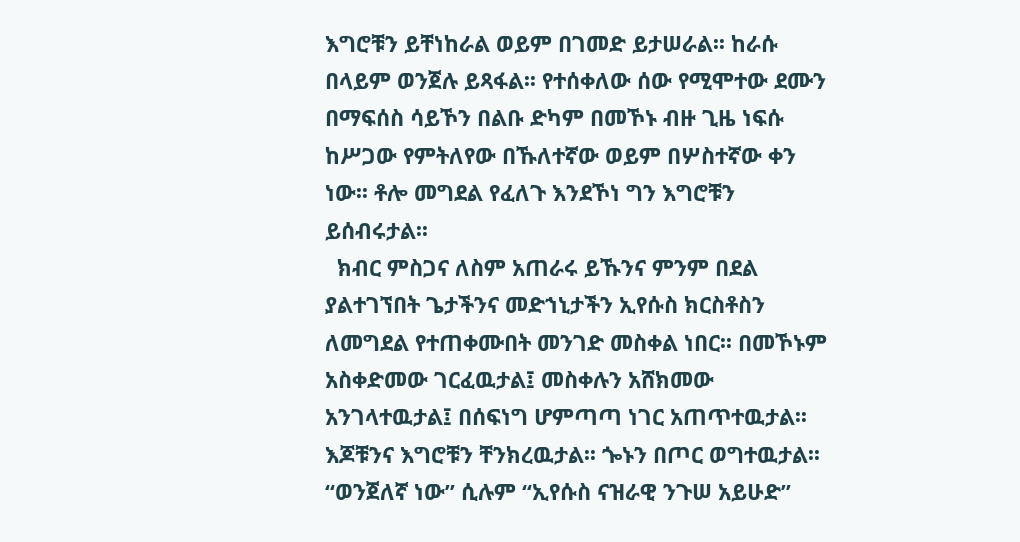እግሮቹን ይቸነከራል ወይም በገመድ ይታሠራል፡፡ ከራሱ በላይም ወንጀሉ ይጻፋል፡፡ የተሰቀለው ሰው የሚሞተው ደሙን በማፍሰስ ሳይኾን በልቡ ድካም በመኾኑ ብዙ ጊዜ ነፍሱ ከሥጋው የምትለየው በኹለተኛው ወይም በሦስተኛው ቀን ነው፡፡ ቶሎ መግደል የፈለጉ እንደኾነ ግን እግሮቹን ይሰብሩታል፡፡
  ክብር ምስጋና ለስም አጠራሩ ይኹንና ምንም በደል ያልተገኘበት ጌታችንና መድኀኒታችን ኢየሱስ ክርስቶስን ለመግደል የተጠቀሙበት መንገድ መስቀል ነበር፡፡ በመኾኑም አስቀድመው ገርፈዉታል፤ መስቀሉን አሸክመው አንገላተዉታል፤ በሰፍነግ ሆምጣጣ ነገር አጠጥተዉታል፡፡ እጆቹንና እግሮቹን ቸንክረዉታል፡፡ ጐኑን በጦር ወግተዉታል፡፡ “ወንጀለኛ ነው” ሲሉም “ኢየሱስ ናዝራዊ ንጉሠ አይሁድ”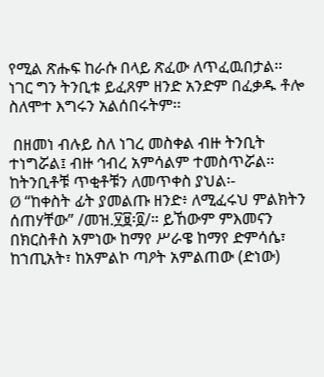የሚል ጽሑፍ ከራሱ በላይ ጽፈው ለጥፈዉበታል፡፡ ነገር ግን ትንቢቱ ይፈጸም ዘንድ አንድም በፈቃዱ ቶሎ ስለሞተ እግሩን አልሰበሩትም፡፡

 በዘመነ ብሉይ ስለ ነገረ መስቀል ብዙ ትንቢት ተነግሯል፤ ብዙ ኅብረ አምሳልም ተመስጥሯል፡፡ ከትንቢቶቹ ጥቂቶቹን ለመጥቀስ ያህል፡-
Ø “ከቀስት ፊት ያመልጡ ዘንድ፥ ለሚፈሩህ ምልክትን ሰጠሃቸው” /መዝ.፶፱፡፬/። ይኸውም ምእመናን በክርስቶስ አምነው ከማየ ሥራዌ ከማየ ድምሳሴ፣ ከኀጢአት፣ ከአምልኮ ጣዖት አምልጠው (ድነው)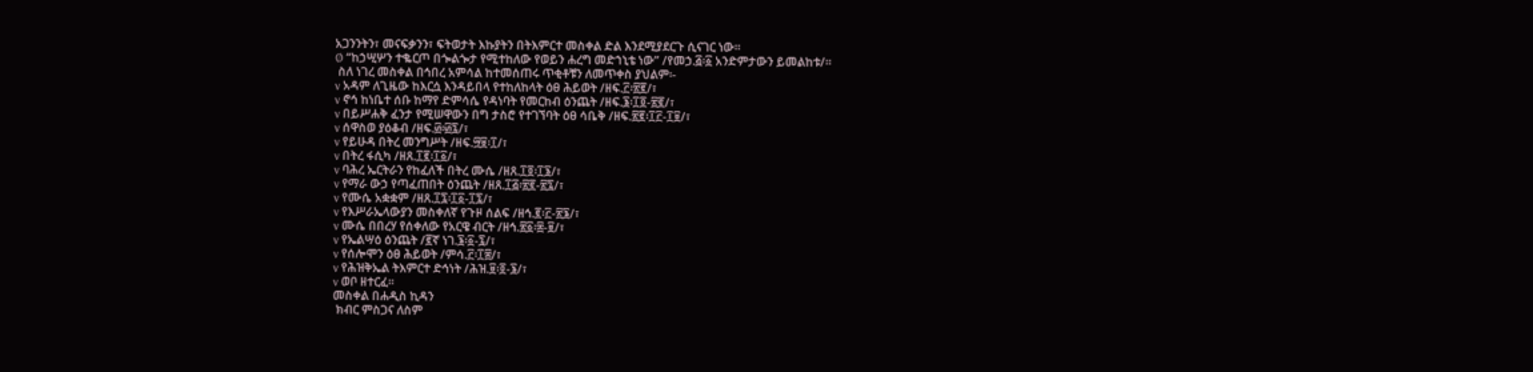አጋንንትን፣ መናፍቃንን፣ ፍትወታት እኩያትን በትእምርተ መስቀል ድል እንደሚያደርጉ ሲናገር ነው፡፡
Ø “ከኃሢሦን ተቈርጦ በጐልጐታ የሚተከለው የወይን ሐረግ መድኀኒቴ ነው” /የመኃ.፭፡፩ አንድምታውን ይመልከቱ/፡፡
 ስለ ነገረ መስቀል በኅበረ አምሳል ከተመሰጠሩ ጥቂቶቹን ለመጥቀስ ያህልም፡-
v አዳም ለጊዜው ከእርሷ እንዳይበላ የተከለከላት ዕፀ ሕይወት /ዘፍ.፫፡፳፪/፣
v ኖኅ ከነቤተ ሰቡ ከማየ ድምሳሴ የዳነባት የመርከብ ዕንጨት /ዘፍ.፮፡፲፬-፳፪/፣
v በይሥሐቅ ፈንታ የሚሠዋውን በግ ታስሮ የተገኘባት ዕፀ ሳቤቅ /ዘፍ.፳፪፡፲፫-፲፱/፣
v ሰዋስወ ያዕቆብ /ዘፍ.፴፡፴፯/፣
v የይሁዳ በትረ መንግሥት /ዘፍ.፵፱፡፲/፣
v በትረ ፋሲካ /ዘጸ.፲፪፡፲፩/፣
v ባሕረ ኤርትራን የከፈለች በትረ ሙሴ /ዘጸ.፲፬፡፲፮/፣
v የማራ ውኃ የጣፈጠበት ዕንጨት /ዘጸ.፲፭፡፳፪-፳፯/፣
v የሙሴ አቋቋም /ዘጸ.፲፯፡፲፩-፲፯/፣
v የእሥራኤላውያን መስቀለኛ የጉዞ ሰልፍ /ዘኅ.፪፡፫-፳፮/፣
v ሙሴ በበረሃ የሰቀለው የአርዌ ብርት /ዘኅ.፳፩፡፰-፱/፣
v የኤልሣዕ ዕንጨት /፪ኛ ነገ.፮፡፩-፯/፣
v የሰሎሞን ዕፀ ሕይወት /ምሳ.፫፡፲፰/፣
v የሕዝቅኤል ትእምርተ ድኅነት /ሕዝ.፱፡፬-፮/፣
v ወቦ ዘተርፈ፡፡
መስቀል በሐዲስ ኪዳን
 ክብር ምስጋና ለስም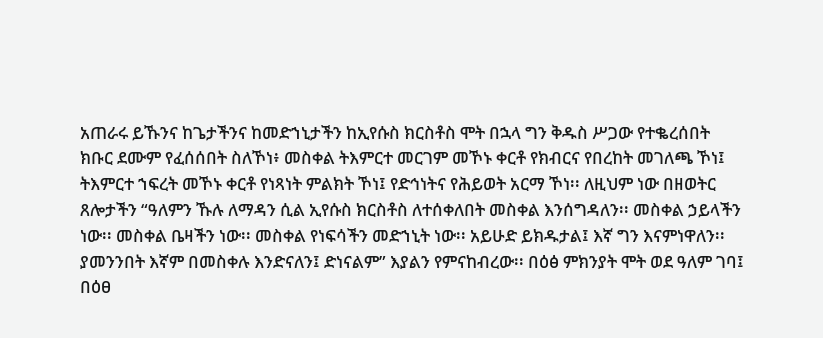አጠራሩ ይኹንና ከጌታችንና ከመድኀኒታችን ከኢየሱስ ክርስቶስ ሞት በኋላ ግን ቅዱስ ሥጋው የተቈረሰበት ክቡር ደሙም የፈሰሰበት ስለኾነ፥ መስቀል ትእምርተ መርገም መኾኑ ቀርቶ የክብርና የበረከት መገለጫ ኾነ፤ ትእምርተ ኀፍረት መኾኑ ቀርቶ የነጻነት ምልክት ኾነ፤ የድኅነትና የሕይወት አርማ ኾነ፡፡ ለዚህም ነው በዘወትር ጸሎታችን “ዓለምን ኹሉ ለማዳን ሲል ኢየሱስ ክርስቶስ ለተሰቀለበት መስቀል እንሰግዳለን፡፡ መስቀል ኃይላችን ነው፡፡ መስቀል ቤዛችን ነው፡፡ መስቀል የነፍሳችን መድኀኒት ነው፡፡ አይሁድ ይክዱታል፤ እኛ ግን እናምነዋለን፡፡ ያመንንበት እኛም በመስቀሉ እንድናለን፤ ድነናልም” እያልን የምናከብረው፡፡ በዕፅ ምክንያት ሞት ወደ ዓለም ገባ፤ በዕፀ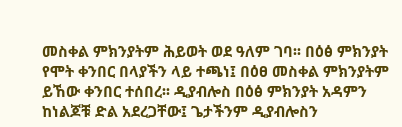መስቀል ምክንያትም ሕይወት ወደ ዓለም ገባ፡፡ በዕፅ ምክንያት የሞት ቀንበር በላያችን ላይ ተጫነ፤ በዕፀ መስቀል ምክንያትም ይኸው ቀንበር ተሰበረ፡፡ ዲያብሎስ በዕፅ ምክንያት አዳምን ከነልጆቹ ድል አደረጋቸው፤ ጌታችንም ዲያብሎስን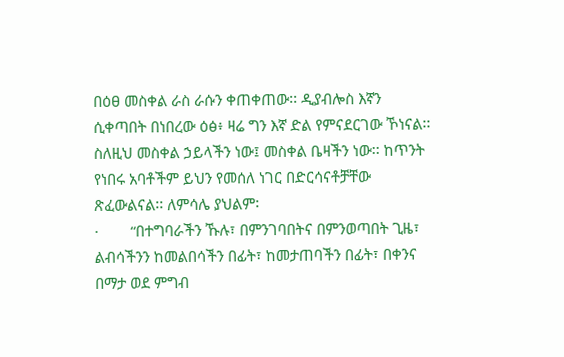በዕፀ መስቀል ራስ ራሱን ቀጠቀጠው፡፡ ዲያብሎስ እኛን ሲቀጣበት በነበረው ዕፅ፥ ዛሬ ግን እኛ ድል የምናደርገው ኾነናል፡፡ ስለዚህ መስቀል ኃይላችን ነው፤ መስቀል ቤዛችን ነው፡፡ ከጥንት የነበሩ አባቶችም ይህን የመሰለ ነገር በድርሳናቶቻቸው ጽፈውልናል፡፡ ለምሳሌ ያህልም፡
·        “በተግባራችን ኹሉ፣ በምንገባበትና በምንወጣበት ጊዜ፣ ልብሳችንን ከመልበሳችን በፊት፣ ከመታጠባችን በፊት፣ በቀንና በማታ ወደ ምግብ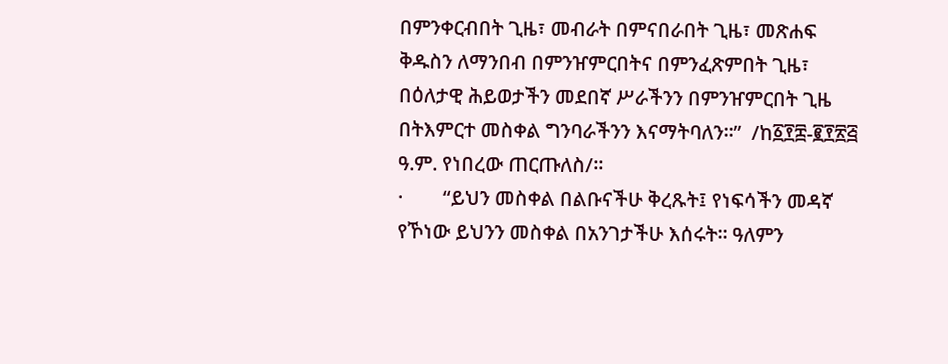በምንቀርብበት ጊዜ፣ መብራት በምናበራበት ጊዜ፣ መጽሐፍ ቅዱስን ለማንበብ በምንዠምርበትና በምንፈጽምበት ጊዜ፣ በዕለታዊ ሕይወታችን መደበኛ ሥራችንን በምንዠምርበት ጊዜ በትእምርተ መስቀል ግንባራችንን እናማትባለን፡፡”  /ከ፩፻፰-፪፻፳፭ ዓ.ም. የነበረው ጠርጡለስ/፡፡
·        “ይህን መስቀል በልቡናችሁ ቅረጹት፤ የነፍሳችን መዳኛ የኾነው ይህንን መስቀል በአንገታችሁ እሰሩት፡፡ ዓለምን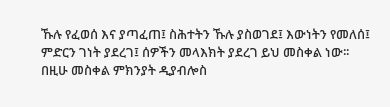ኹሉ የፈወሰ እና ያጣፈጠ፤ ስሕተትን ኹሉ ያስወገደ፤ እውነትን የመለሰ፤ ምድርን ገነት ያደረገ፤ ሰዎችን መላእክት ያደረገ ይህ መስቀል ነው፡፡ በዚሁ መስቀል ምክንያት ዲያብሎስ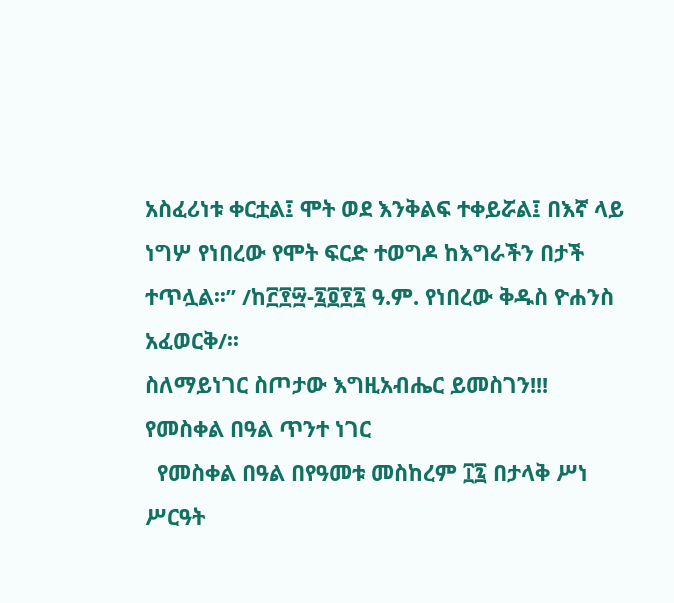አስፈሪነቱ ቀርቷል፤ ሞት ወደ እንቅልፍ ተቀይሯል፤ በእኛ ላይ ነግሦ የነበረው የሞት ፍርድ ተወግዶ ከእግራችን በታች ተጥሏል፡፡” /ከ፫፻፵-፯፬፻፯ ዓ.ም. የነበረው ቅዱስ ዮሐንስ አፈወርቅ/፡፡
ስለማይነገር ስጦታው እግዚአብሔር ይመስገን!!!
የመስቀል በዓል ጥንተ ነገር
  የመስቀል በዓል በየዓመቱ መስከረም ፲፯ በታላቅ ሥነ ሥርዓት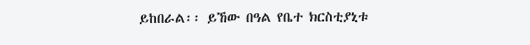ይከበራል፡፡ ይኸው በዓል የቤተ ክርስቲያኒቱ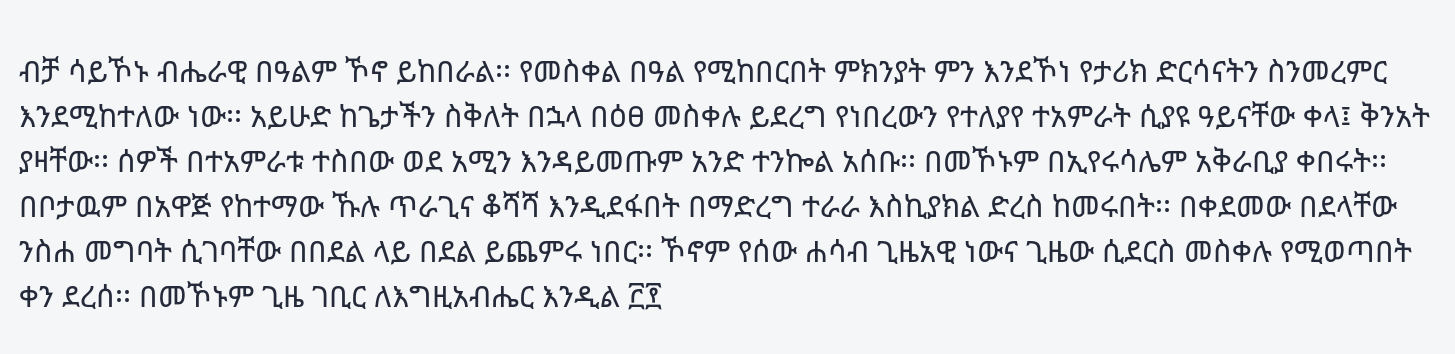ብቻ ሳይኾኑ ብሔራዊ በዓልም ኾኖ ይከበራል፡፡ የመስቀል በዓል የሚከበርበት ምክንያት ምን እንደኾነ የታሪክ ድርሳናትን ስንመረምር እንደሚከተለው ነው፡፡ አይሁድ ከጌታችን ስቅለት በኋላ በዕፀ መስቀሉ ይደረግ የነበረውን የተለያየ ተአምራት ሲያዩ ዓይናቸው ቀላ፤ ቅንአት ያዛቸው፡፡ ሰዎች በተአምራቱ ተስበው ወደ አሚን እንዳይመጡም አንድ ተንኰል አሰቡ፡፡ በመኾኑም በኢየሩሳሌም አቅራቢያ ቀበሩት፡፡ በቦታዉም በአዋጅ የከተማው ኹሉ ጥራጊና ቆሻሻ እንዲደፋበት በማድረግ ተራራ እስኪያክል ድረስ ከመሩበት፡፡ በቀደመው በደላቸው ንስሐ መግባት ሲገባቸው በበደል ላይ በደል ይጨምሩ ነበር፡፡ ኾኖም የሰው ሐሳብ ጊዜአዊ ነውና ጊዜው ሲደርስ መስቀሉ የሚወጣበት ቀን ደረሰ፡፡ በመኾኑም ጊዜ ገቢር ለእግዚአብሔር እንዲል ፫፻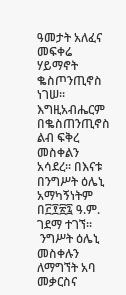ዓመታት አለፈና መፍቀሬ ሃይማኖት ቈስጦንጢኖስ ነገሠ፡፡ እግዚአብሔርም በቈስጠንጢኖስ ልብ ፍቅረ መስቀልን አሳደረ፡፡ በእናቱ በንግሥት ዕሌኒ አማካኝነትም በ፫፻፳፯ ዓ.ም. ገደማ ተገኘ፡፡
 ንግሥት ዕሌኒ መስቀሉን ለማግኘት አባ መቃርስና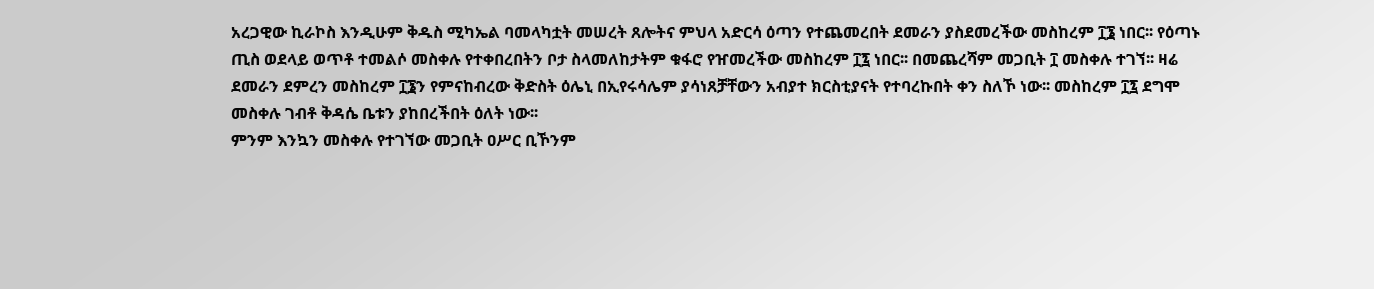አረጋዊው ኪራኮስ እንዲሁም ቅዱስ ሚካኤል ባመላካቷት መሠረት ጸሎትና ምህላ አድርሳ ዕጣን የተጨመረበት ደመራን ያስደመረችው መስከረም ፲፮ ነበር፡፡ የዕጣኑ ጢስ ወደላይ ወጥቶ ተመልሶ መስቀሉ የተቀበረበትን ቦታ ስላመለከታትም ቁፋሮ የዠመረችው መስከረም ፲፯ ነበር፡፡ በመጨረሻም መጋቢት ፲ መስቀሉ ተገኘ፡፡ ዛሬ ደመራን ደምረን መስከረም ፲፮ን የምናከብረው ቅድስት ዕሌኒ በኢየሩሳሌም ያሳነጸቻቸውን አብያተ ክርስቲያናት የተባረኩበት ቀን ስለኾ ነው፡፡ መስከረም ፲፯ ደግሞ መስቀሉ ገብቶ ቅዳሴ ቤቱን ያከበረችበት ዕለት ነው፡፡
ምንም እንኳን መስቀሉ የተገኘው መጋቢት ዐሥር ቢኾንም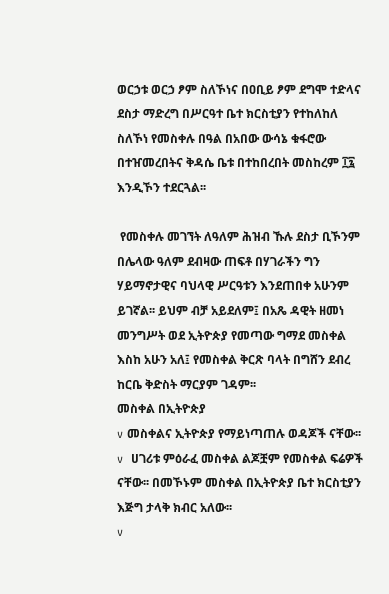ወርኃቱ ወርኃ ፆም ስለኾነና በዐቢይ ፆም ደግሞ ተድላና ደስታ ማድረግ በሥርዓተ ቤተ ክርስቲያን የተከለከለ ስለኾነ የመስቀሉ በዓል በአበው ውሳኔ ቁፋሮው በተዠመረበትና ቅዳሴ ቤቱ በተከበረበት መስከረም ፲፯ እንዲኾን ተደርጓል፡፡

 የመስቀሉ መገኘት ለዓለም ሕዝብ ኹሉ ደስታ ቢኾንም በሌላው ዓለም ደብዛው ጠፍቶ በሃገራችን ግን ሃይማኖታዊና ባህላዊ ሥርዓቱን እንደጠበቀ አሁንም ይገኛል፡፡ ይህም ብቻ አይደለም፤ በአጼ ዳዊት ዘመነ መንግሥት ወደ ኢትዮጵያ የመጣው ግማደ መስቀል እስከ አሁን አለ፤ የመስቀል ቅርጽ ባላት በግሸን ደብረ ከርቤ ቅድስት ማርያም ገዳም፡፡
መስቀል በኢትዮጵያ
v መስቀልና ኢትዮጵያ የማይነጣጠሉ ወዳጆች ናቸው፡፡
v  ሀገሪቱ ምዕራፈ መስቀል ልጆቿም የመስቀል ፍሬዎች ናቸው፡፡ በመኾኑም መስቀል በኢትዮጵያ ቤተ ክርስቲያን እጅግ ታላቅ ክብር አለው፡፡
v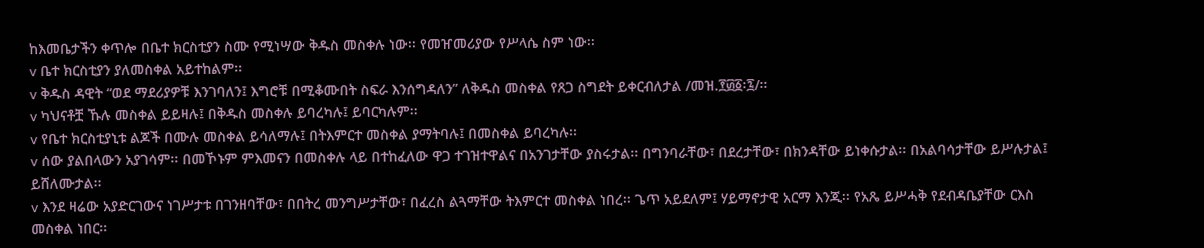ከእመቤታችን ቀጥሎ በቤተ ክርስቲያን ስሙ የሚነሣው ቅዱስ መስቀሉ ነው፡፡ የመዠመሪያው የሥላሴ ስም ነው፡፡
v ቤተ ክርስቲያን ያለመስቀል አይተከልም፡፡
v ቅዱስ ዳዊት “ወደ ማደሪያዎቹ እንገባለን፤ እግሮቹ በሚቆሙበት ስፍራ እንሰግዳለን” ለቅዱስ መስቀል የጸጋ ስግደት ይቀርብለታል /መዝ.፻፴፩፡፯/፡፡
v ካህናቶቿ ኹሉ መስቀል ይይዛሉ፤ በቅዱስ መስቀሉ ይባረካሉ፤ ይባርካሉም፡፡
v የቤተ ክርስቲያኒቱ ልጆች በሙሉ መስቀል ይሳለማሉ፤ በትእምርተ መስቀል ያማትባሉ፤ በመስቀል ይባረካሉ፡፡
v ሰው ያልበላውን አያገሳም፡፡ በመኾኑም ምእመናን በመስቀሉ ላይ በተከፈለው ዋጋ ተገዝተዋልና በአንገታቸው ያስሩታል፡፡ በግንባራቸው፣ በደረታቸው፣ በክንዳቸው ይነቀሱታል፡፡ በአልባሳታቸው ይሥሉታል፤ ይሸለሙታል፡፡
v እንደ ዛሬው አያድርገውና ነገሥታቱ በገንዘባቸው፣ በበትረ መንግሥታቸው፣ በፈረስ ልጓማቸው ትእምርተ መስቀል ነበረ፡፡ ጌጥ አይደለም፤ ሃይማኖታዊ አርማ እንጂ፡፡ የአጼ ይሥሓቅ የደብዳቤያቸው ርእስ መስቀል ነበር፡፡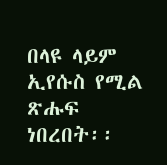በላዩ ላይም ኢየሱስ የሚል ጽሑፍ ነበረበት፡፡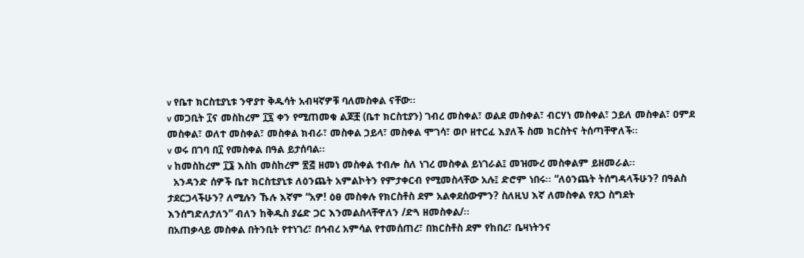v የቤተ ክርስቲያኒቱ ንዋያተ ቅዱሳት አብዛኛዎቹ ባለመስቀል ናቸው፡፡
v መጋቢት ፲ና መስከረም ፲፯ ቀን የሚጠመቁ ልጆቿ (ቤተ ክርስቲያን) ገብረ መስቀል፣ ወልደ መስቀል፣ ብርሃነ መስቀል፣ ኃይለ መስቀል፣ ዐምደ መስቀል፣ ወለተ መስቀል፣ መስቀል ክብራ፣ መስቀል ኃይላ፣ መስቀል ሞገሳ፣ ወቦ ዘተርፈ እያለች ስመ ክርስትና ትሰጣቸዋለች፡፡
v ወሩ በገባ በ፲ የመስቀል በዓል ይታሰባል፡፡
v ከመስከረም ፲፮ እስከ መስከረም ፳፭ ዘመነ መስቀል ተብሎ ስለ ነገረ መስቀል ይነገራል፤ መዝሙረ መስቀልም ይዘመራል፡፡
  አንዳንድ ሰዎች ቤተ ክርስቲያኒቱ ለዕንጨት አምልኮትን የምታቀርብ የሚመስላቸው አሉ፤ ድሮም ነበሩ፡፡ “ለዕንጨት ትሰግዳላችሁን? በዓልስ ታደርጋላችሁን? ለሚሉን ኹሉ እኛም “አዎ! ዕፀ መስቀሉ የክርስቶስ ደም አልቀደሰውምን? ስለዚህ እኛ ለመስቀል የጸጋ ስግደት እንሰግድለታለን” ብለን ከቅዱስ ያሬድ ጋር እንመልስላቸዋለን /ድጓ ዘመስቀል/፡፡
በአጠቃላይ መስቀል በትንቢት የተነገረ፣ በኅብረ አምሳል የተመሰጠረ፣ በክርስቶስ ደም የከበረ፣ ቤዛነትንና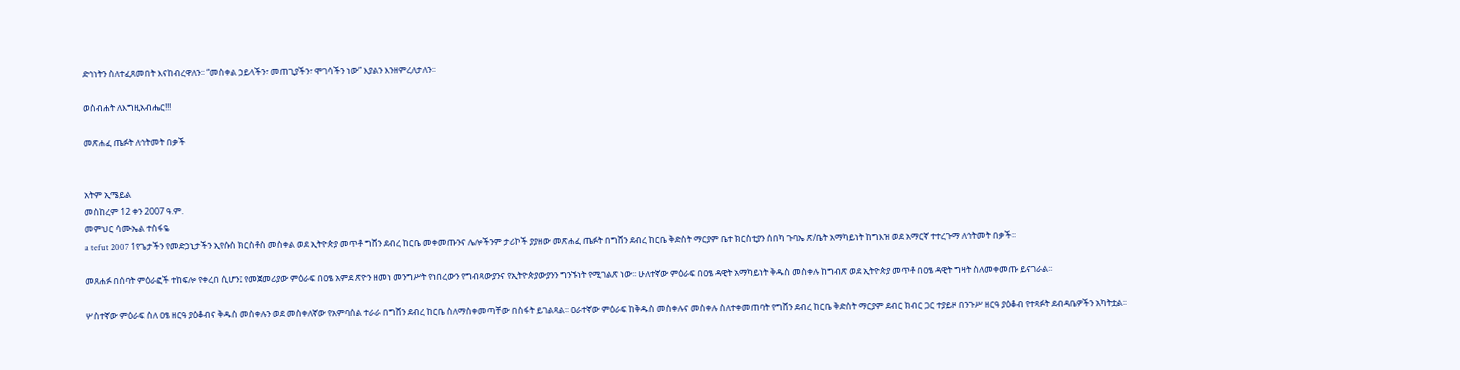ድኅነትን ስለተፈጸመበት እናከብረዋለን፡፡ “መስቀል ኃይላችን፣ መጠጊያችን፣ ሞገሳችን ነው” እያልን እንዘምረለታለን፡፡

ወስብሐት ለእግዚአብሔር!!!

መጽሐፈ ጤፉት ለኅትመት በቃች


አትም ኢሜይል
መስከረም 12 ቀን 2007 ዓ.ም.
መምህር ሳሙኤል ተስፋዬ
a tefut 2007 1የጌታችን የመድኃኒታችን ኢየሱስ ክርስቶስ መስቀል ወደ ኢትዮጵያ መጥቶ ግሸን ደብረ ከርቤ መቀመጡንና ሌሎችንም ታሪኮች ያያዘው መጽሐፈ ጤፉት በግሸን ደብረ ከርቤ ቅድስት ማርያም ቤተ ክርስቲያን ሰበካ ጉባኤ ጽ/ቤት አማካይነት ከግእዝ ወደ አማርኛ ተተረጉማ ለኅትመት በቃች፡፡

መጸሐፉ በሰባት ምዕራፎች ተከፍሎ የቀረበ ሲሆን፤ የመጀመሪያው ምዕራፍ በዐፄ አምደ ጽዮን ዘመነ መንግሥት የነበረውን የግብጻውያንና የኢትዮጵያውያንን ግንኙነት የሚገልጽ ነው፡፡ ሁለተኛው ምዕራፍ በዐፄ ዳዊት አማካይነት ቅዱስ መስቀሉ ከግብጽ ወደ ኢትዮጵያ መጥቶ በዐፄ ዳዊት ግዛት ስለመቀመጡ ይናገራል፡፡

ሦስተኛው ምዕራፍ ስለ ዐፄ ዘርዓ ያዕቆብና ቅዱስ መስቀሉን ወደ መስቀለኛው የአምባሰል ተራራ በግሸን ደብረ ከርቤ ስለማስቀመጣቸው በስፋት ይገልጻል፡፡ ዐራተኛው ምዕራፍ ከቅዱስ መስቀሉና መስቀሉ ስለተቀመጠባት የግሸን ደብረ ከርቤ ቅድስት ማርያም ደብር ክብር ጋር ተያይዞ በንጉሥ ዘርዓ ያዕቆብ የተጻፉት ደብዳቤዎችን አካትቷል፡፡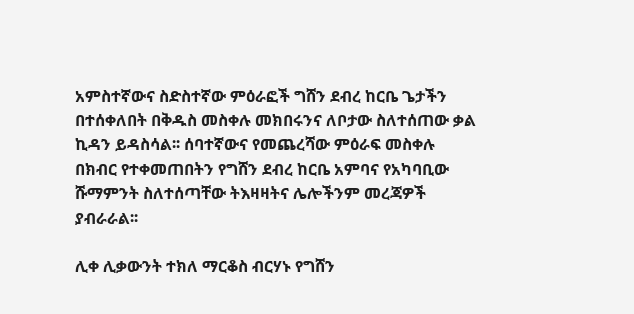አምስተኛውና ስድስተኛው ምዕራፎች ግሸን ደብረ ከርቤ ጌታችን በተሰቀለበት በቅዱስ መስቀሉ መክበሩንና ለቦታው ስለተሰጠው ቃል ኪዳን ይዳስሳል፡፡ ሰባተኛውና የመጨረሻው ምዕራፍ መስቀሉ በክብር የተቀመጠበትን የግሸን ደብረ ከርቤ አምባና የአካባቢው ሹማምንት ስለተሰጣቸው ትእዛዛትና ሌሎችንም መረጃዎች ያብራራል፡፡

ሊቀ ሊቃውንት ተክለ ማርቆስ ብርሃኑ የግሸን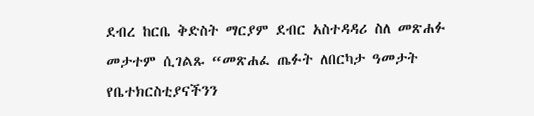ደብረ ከርቤ ቅድስት ማርያም ደብር አስተዳዳሪ ስለ መጽሐፉ መታተም ሲገልጹ “መጽሐፈ ጤፉት ለበርካታ ዓመታት የቤተክርስቲያናችንን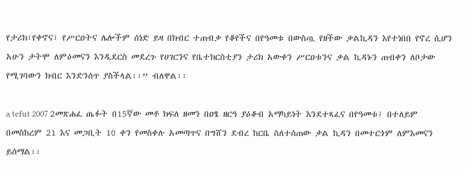የታሪክ፣የቀኖና፣ የሥርዐትና ሌሎችም ሰነድ ይዛ በክብር ተጠብቃ የቆየችና በየዓመቱ በውስጧ የዘችው ቃልኪዳን እየተነበበ የኖረ ሲሆን አሁን ታትሞ ለምዕመናን እንዲደርስ መደረጉ የሀገርንና የቤተክርስቲያን ታሪክ አውቀን ሥርዐቱንና ቃል ኪዳኑን ጠብቀን ለቦታው የሚገባውን ክብር እንድንሰጥ ያስችላል፡፡” ብለዋል፡፡

a tefut 2007 2መጽሐፈ ጤፉት በ15ኛው መቶ ክፍለ ዘመን በዐፄ ዘርዓ ያዕቆብ አማካይነት እንደተጻፈና በየዓመቱ፤ በተለይም በመስከረም 21 እና መጋቢት 10 ቀን የመስቀሉ አመጣጥና በግሸን ደብረ ከርቤ ስለተሰጠው ቃል ኪዳን በመተርጎም ለምእመናን ይሰማል፡፡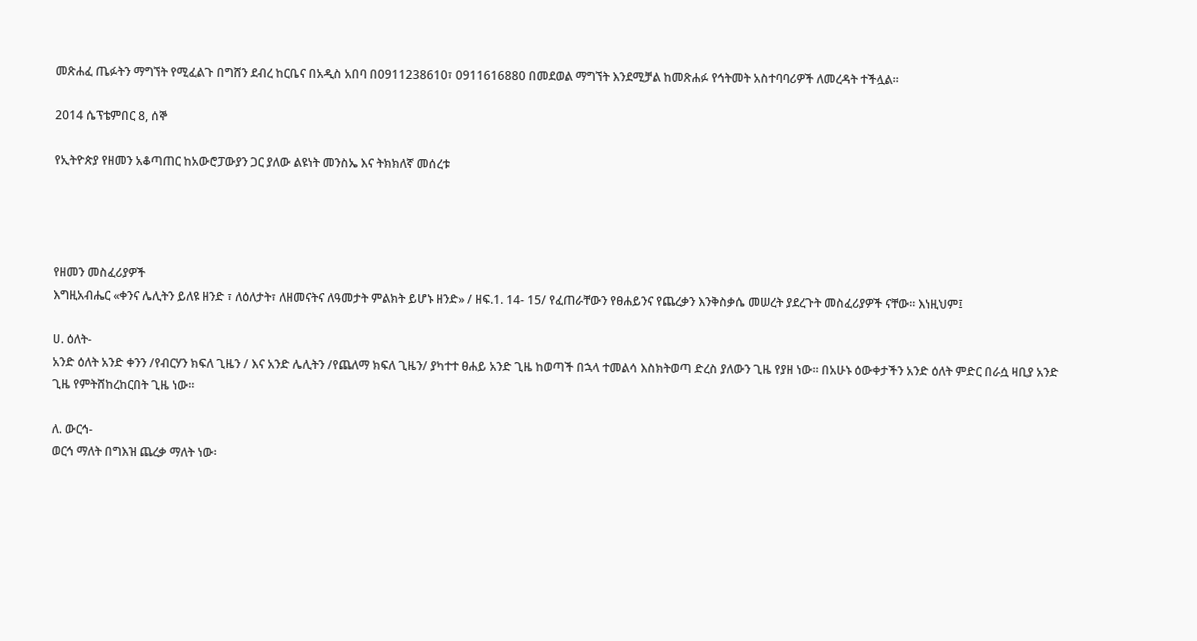መጽሐፈ ጤፉትን ማግኘት የሚፈልጉ በግሸን ደብረ ከርቤና በአዲስ አበባ በ0911238610፣ 0911616880 በመደወል ማግኘት እንደሚቻል ከመጽሐፉ የኅትመት አስተባባሪዎች ለመረዳት ተችሏል፡፡

2014 ሴፕቴምበር 8, ሰኞ

የኢትዮጵያ የዘመን አቆጣጠር ከአውሮፓውያን ጋር ያለው ልዩነት መንስኤ እና ትክክለኛ መሰረቱ




የዘመን መስፈሪያዎች
እግዚአብሔር «ቀንና ሌሊትን ይለዩ ዘንድ ፣ ለዕለታት፣ ለዘመናትና ለዓመታት ምልክት ይሆኑ ዘንድ» / ዘፍ.1. 14- 15/ የፈጠራቸውን የፀሐይንና የጨረቃን እንቅስቃሴ መሠረት ያደረጉት መስፈሪያዎች ናቸው፡፡ እነዚህም፤

ሀ. ዕለት-
አንድ ዕለት አንድ ቀንን /የብርሃን ክፍለ ጊዜን / እና አንድ ሌሊትን /የጨለማ ክፍለ ጊዜን/ ያካተተ ፀሐይ አንድ ጊዜ ከወጣች በኋላ ተመልሳ እስክትወጣ ድረስ ያለውን ጊዜ የያዘ ነው፡፡ በአሁኑ ዕውቀታችን አንድ ዕለት ምድር በራሷ ዛቢያ አንድ ጊዜ የምትሸከረከርበት ጊዜ ነው፡፡

ለ. ውርኅ-
ወርኅ ማለት በግእዝ ጨረቃ ማለት ነው፡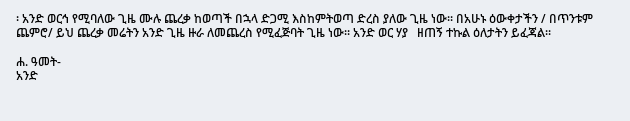፡ አንድ ወርኅ የሚባለው ጊዜ ሙሉ ጨረቃ ከወጣች በኋላ ድጋሚ እስከምትወጣ ድረስ ያለው ጊዜ ነው፡፡ በአሁኑ ዕውቀታችን / በጥንቱም ጨምሮ/ ይህ ጨረቃ መሬትን አንድ ጊዜ ዙራ ለመጨረስ የሚፈጅባት ጊዜ ነው፡፡ አንድ ወር ሃያ   ዘጠኝ ተኩል ዕለታትን ይፈጃል፡፡

ሐ. ዓመት-
አንድ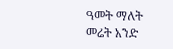ዓመት ማለት መሬት አንድ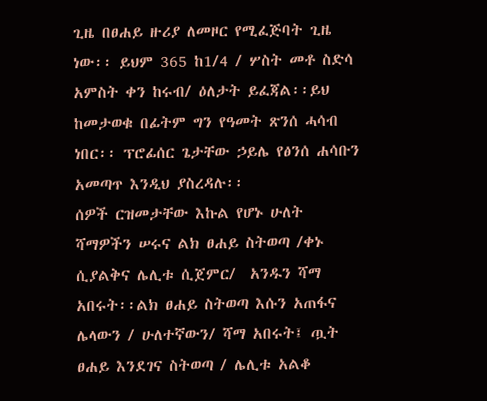ጊዜ በፀሐይ ዙሪያ ለመዞር የሚፈጅባት ጊዜ ነው፡፡ ይህም 365 ከ1/4 / ሦስት መቶ ስድሳ አምስት ቀን ከሩብ/ ዕለታት ይፈጃል፡፡ይህ ከመታወቁ በፊትም ግን የዓመት ጽንሰ ሓሳብ ነበር፡፡ ፕሮፊሰር ጌታቸው ኃይሌ የፅንሰ ሐሳቡን አመጣጥ እንዲህ ያስረዳሉ፡፡
ሰዎች ርዝመታቸው እኩል የሆኑ ሁለት  ሻማዎችን ሠሩና ልክ ፀሐይ ስትወጣ /ቀኑ ሲያልቅና ሌሊቱ ሲጀምር/  አንዱን ሻማ አበሩት፡፡ልክ ፀሐይ ስትወጣ እሱን አጠፋና ሌላውን / ሁለተኛውን/ ሻማ አበሩት፤ ጧት ፀሐይ እንደገና ስትወጣ / ሌሊቱ አልቆ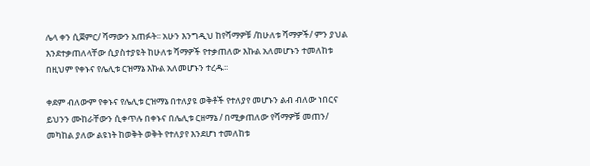ሌላ ቀን ሲጀምር/ ሻማውን አጠፉት፡፡ አሁን እንግዲህ ከየሻማዎቹ /ከሁለቱ ሻማዎች/ ምን ያህል እንደተቃጠለላቸው ሲያስተያዩት ከሁለቱ ሻማዎች የተቃጠለው እኩል አለመሆኑን ተመለከቱ በዚህም የቀኑና የሌሊቱ ርዝማኔ እኩል አለመሆኑን ተረዱ፡፡

ቀደም ብለውም የቀኑና የሌሊቱ ርዝማኔ በተለያዩ ወቅቶች የተለያየ መሆኑን ልብ ብለው ነበርና ይህንን ሙከራቸውን ሲቀጥሉ በቀኑና በሌሊቱ ርዘማኔ / በሚቃጠለው የሻማዎቹ መጠን/ መካከል ያለው ልዩነት ከወቅት ወቅት የተለያየ እንደሆነ ተመለከቱ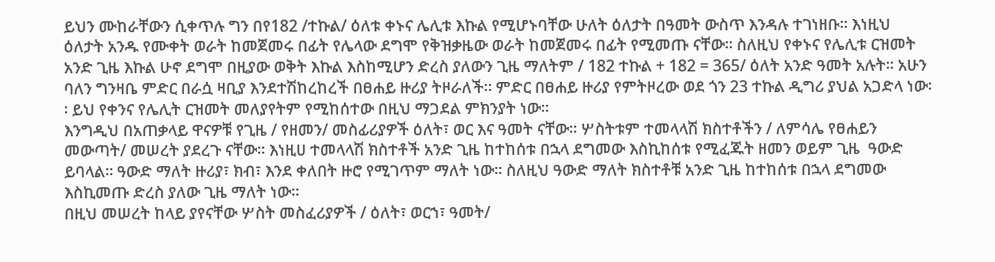ይህን ሙከራቸውን ሲቀጥሉ ግን በየ182 /ተኩል/ ዕለቱ ቀኑና ሌሊቱ እኩል የሚሆኑባቸው ሁለት ዕለታት በዓመት ውስጥ እንዳሉ ተገነዘቡ፡፡ እነዚህ ዕለታት አንዱ የሙቀት ወራት ከመጀመሩ በፊት የሌላው ደግሞ የቅዝቃዜው ወራት ከመጀመሩ በፊት የሚመጡ ናቸው፡፡ ስለዚህ የቀኑና የሌሊቱ ርዝመት አንድ ጊዜ እኩል ሁኖ ደግሞ በዚያው ወቅት እኩል እስከሚሆን ድረስ ያለውን ጊዜ ማለትም / 182 ተኩል + 182 = 365/ ዕለት አንድ ዓመት አሉት፡፡ አሁን ባለን ግንዛቤ ምድር በራሷ ዛቢያ እንደተሽከረከረች በፀሐይ ዙሪያ ትዞራለች፡፡ ምድር በፀሐይ ዙሪያ የምትዞረው ወደ ጎን 23 ተኩል ዲግሪ ያህል አጋድላ ነው፡፡ ይህ የቀንና የሌሊት ርዝመት መለያየትም የሚከሰተው በዚህ ማጋደል ምክንያት ነው፡፡
እንግዲህ በአጠቃላይ ዋናዎቹ የጊዜ / የዘመን/ መስፊሪያዎች ዕለት፣ ወር እና ዓመት ናቸው፡፡ ሦስትቱም ተመላላሽ ክስተቶችን / ለምሳሌ የፀሐይን መውጣት/ መሠረት ያደረጉ ናቸው፡፡ እነዚሀ ተመላላሽ ክስተቶች አንድ ጊዜ ከተከሰቱ በኋላ ደግመው እስኪከሰቱ የሚፈጁት ዘመን ወይም ጊዜ  ዓውድ ይባላል፡፡ ዓውድ ማለት ዙሪያ፣ ክብ፣ እንደ ቀለበት ዙሮ የሚገጥም ማለት ነው፡፡ ስለዚህ ዓውድ ማለት ክስተቶቹ አንድ ጊዜ ከተከሰቱ በኋላ ደግመው እስኪመጡ ድረስ ያለው ጊዜ ማለት ነው፡፡
በዚህ መሠረት ከላይ ያየናቸው ሦስት መስፈሪያዎች / ዕለት፣ ወርኀ፣ ዓመት/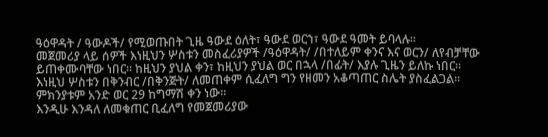ዓዕዋዳት / ዓውዶች/ የሚወጡበት ጊዜ ዓውደ ዕለት፣ ዓውደ ወርኀ፣ ዓውደ ዓመት ይባላሉ፡፡
መጀመሪያ ላይ ሰዎች እነዚህን ሦስቱን መስፈሪያዎች /ዓዕዋዳት/ /በተለይም ቀንና እና ወርን/ ለየብቻቸው ይጠቀሙባቸው ነበር፡፡ ከዚህን ያህል ቀን፣ ከዚህን ያህል ወር በኋላ /በፊት/ እያሉ ጊዜን ይለኩ ነበር፡፡
እነዚህ ሦስቱን በቅንብር /በቅንጅት/ ለመጠቀም ሲፈለግ ግን የዘመን አቆጣጠር ስሌት ያስፈልጋል፡፡ ምክንያቱም አንድ ወር 29 ከግማሽ ቀን ነው፡፡
እንዲሁ እንዳለ ለመቁጠር ቢፈለግ የመጀመሪያው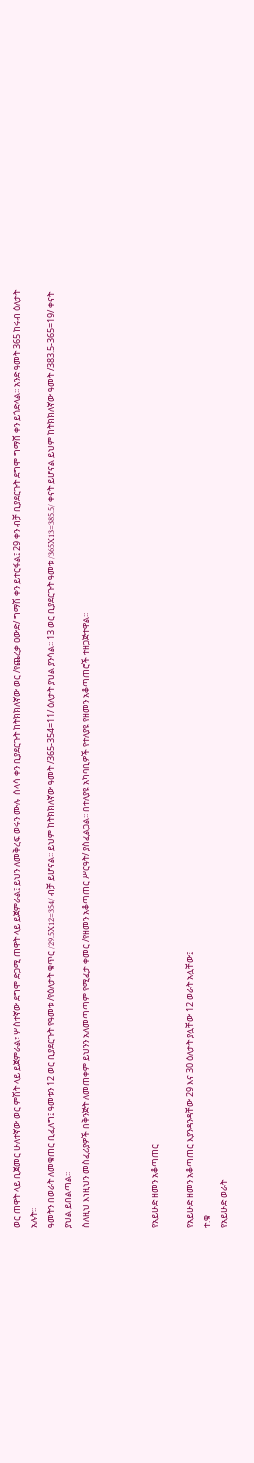ወር ጠዋት ላይ ቢጀመር ሁለተኛው ወር ምሽት ላይ ይጀምራል፣ ሦስተኛው ደግሞ ድጋሚ ጠዋት ላይ ይጀምራል፤ ይህን ለመቅረፍ ወሩን ሙሉ  ሰላሳ ቀን ቢያደርጉት ከትክክለኛው ወር /የጨረቃ ዐውድ/ ግማሽ ቀን ይተርፋል፤ 29 ቀን ብቻ ቢያደርጉት ደግሞ ግማሸ ቀን ይጎድላል፡፡ አንድ ዓመት 365 ከሩብ ዕለታት አሉት፡፡
ዓመትን በወራት ለመቁጠር ቢፈለግ፤ ዓመቱን 12 ወር ቢያደርጉት የዓመቱ /የዕለታት ቁጥር /29.5X12=354/ ብቻ ይሆናል፡፡ ይህም ከትክክለኛው ዓመት /365-354=11/ ዕለታት ያህል ያንሳል፡፡ 13 ወር ቢያደርጉት ዓመቱ /365X13=385.5/ ቀናት ይሆናል ይህም ከትክክለኛው ዓመት /383.5-365=19/ ቀናት ያህል ይበልጣል፡፡
ስለዚህ እነዚህን መስፈሪያዎች በቅንጅት ለመጠቀም ይህንን አለመጣጣም የሚፈታ ቀመር /የዘመን አቆጣጠር ሥርዓት/ ያስፈልጋል፡፡ በተለያዩ አካባቢዎች የተለያዩ የዘመን አቆጣጠሮች ተዘጋጅተዋል፡፡



የአይሁድ ዘመን አቆጣጠር

የአይሁድ ዘመን አቆጣጠር እያንዳንዳቸው 29 እና 30 ዕለታት ያሏቸው 12 ወራት አሏቸው፤
ተ.ቁ
የአይሁድ ወራት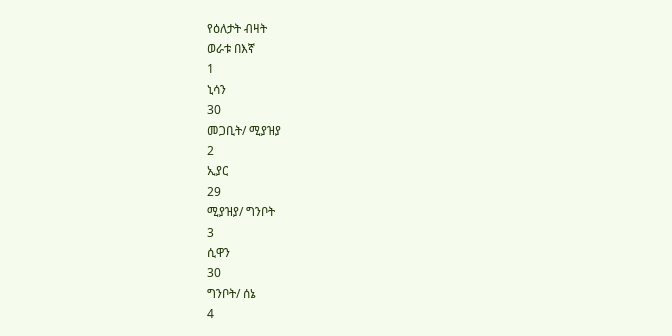የዕለታት ብዛት
ወራቱ በእኛ
1
ኒሳን
30
መጋቢት/ ሚያዝያ
2
ኢያር
29
ሚያዝያ/ ግንቦት
3
ሲዋን
30
ግንቦት/ ሰኔ
4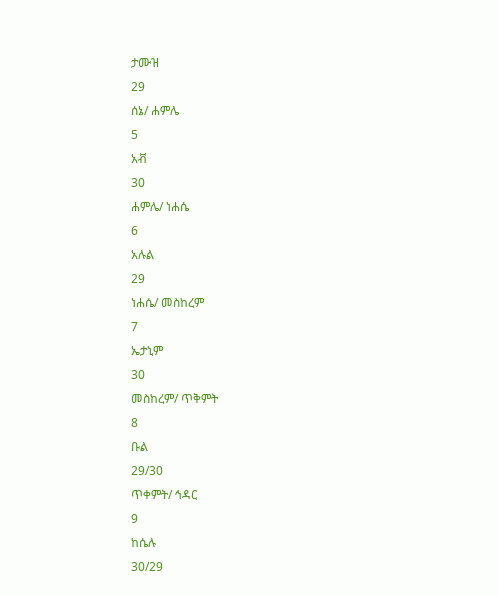ታሙዝ
29
ሰኔ/ ሐምሌ
5
አቭ
30
ሐምሌ/ ነሐሴ
6
አሉል
29
ነሐሴ/ መስከረም
7
ኤታኒም
30
መስከረም/ ጥቅምት
8
ቡል
29/30
ጥቀምት/ ኅዳር
9
ከሴሉ
30/29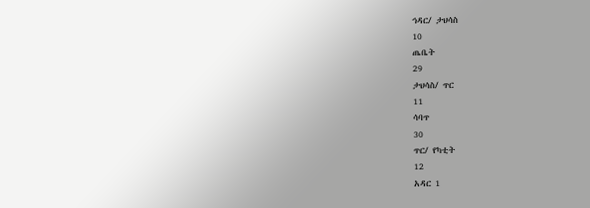ኅዳር/ ታህሳስ
10
ጤቤት
29
ታህሳስ/ ጥር
11
ሳባጥ
30
ጥር/ የካቲት
12
አዳር 1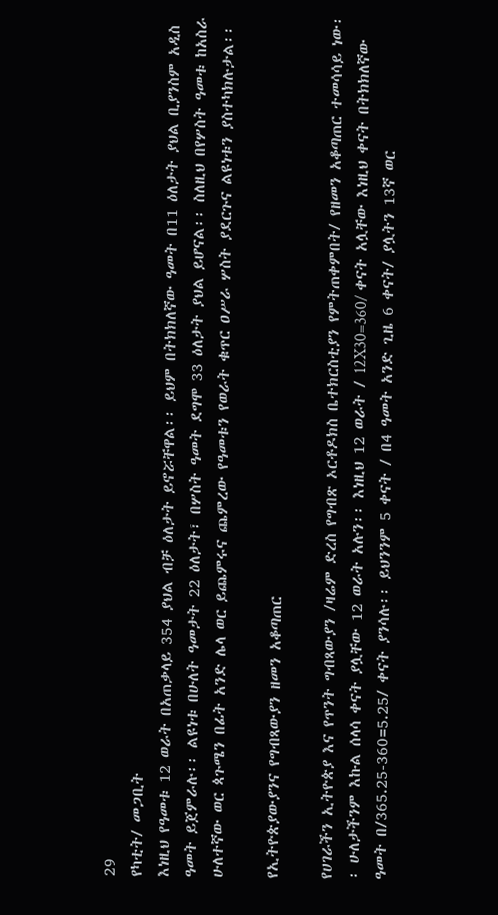29
የካቲት/ መጋቢት
እነዚህ የዓመቱ 12 ወራት በአጠቃላይ 354 ያህል ብቻ ዕለታት ይኖሯቸዋል፡፡ ይህም በትክክለኛው ዓመት በ11 ዕለታት ያህል ቢያንስም አዲስ ዓመት ይጀምራሉ፡፡ ልዩነቱ በሁለት ዓመታት 22 ዕለታት፣ በሦስት ዓመት ደግሞ 33 ዕለታት ያህል ይሆናል፡፡ ስለዚህ በየሦስት ዓመቱ ከአስራ ሁለተኛው ወር ጳጉሜን በፊት አንድ ሌላ ወር ይጨምሩና ጨምረው የዓመቱን የወራት ቁጥር ዐሥራ ሦስት ያደርጉና ልዩነቱን ያስተካክሉታል፡፡

የኢትዮጵያውያንና የግብጻውያን ዘመን አቆጣጠር

የሀገራችን ኢትዮጵያ እና የጥንት ግብጻውያን /ዛሬም ድረስ የግብጽ ኦርቶዶክስ ቤተክርስቲያን የምትጠቀምበት/ የዘመን አቆጣጠር ተመሳሳይ ነው፡፡ ሁለታችንም እኩል ሰላሳ ቀናት ያሏቸው 12 ወራት አሉን፡፡ እነዚህ 12 ወራት / 12X30=360/ ቀናት አሏቸው እነዚህ ቀናት በትክክለኛው ዓመት በ/365.25-360=5.25/ ቀናት ያንሳሉ፡፡ ይህንንም 5 ቀናት / በ4 ዓመት አንድ ጊዜ 6 ቀናት/ ያሏትን 13ኛ ወር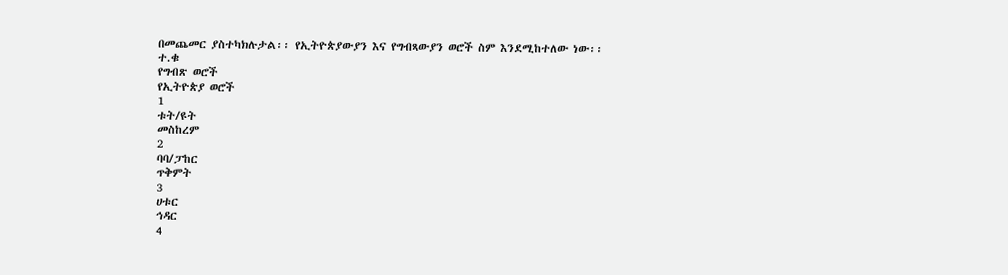በመጨመር ያስተካክሉታል፡፡ የኢትዮጵያውያን እና የግብጻውያን ወሮች ስም እንደሚከተለው ነው፡፡
ተ.ቁ
የግብጽ ወሮች
የኢትዮጵያ ወሮች
1
ቱት/ዩት
መስከረም
2
ባባ/ፓከር
ጥቅምት
3
ሀቱር
ኅዳር
4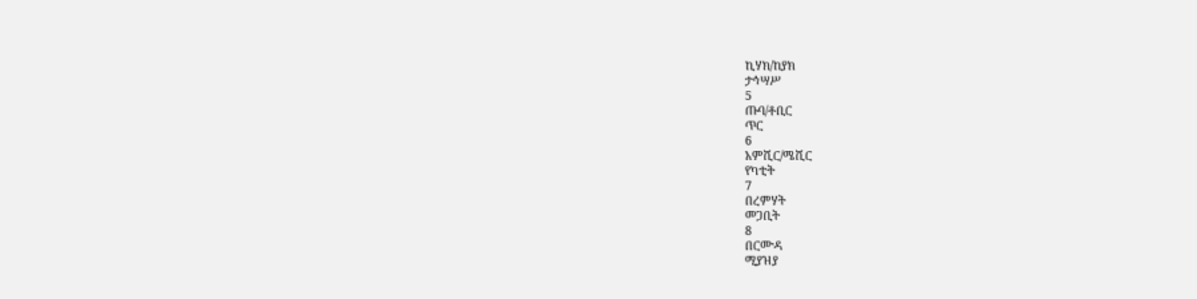ኪሃክ/ከያክ
ታኅሣሥ
5
ጡባ/ቶቢር
ጥር
6
አምሺር/ሜሺር
የካቲት
7
በረምሃት
መጋቢት
8
በርሙዳ
ሚያዝያ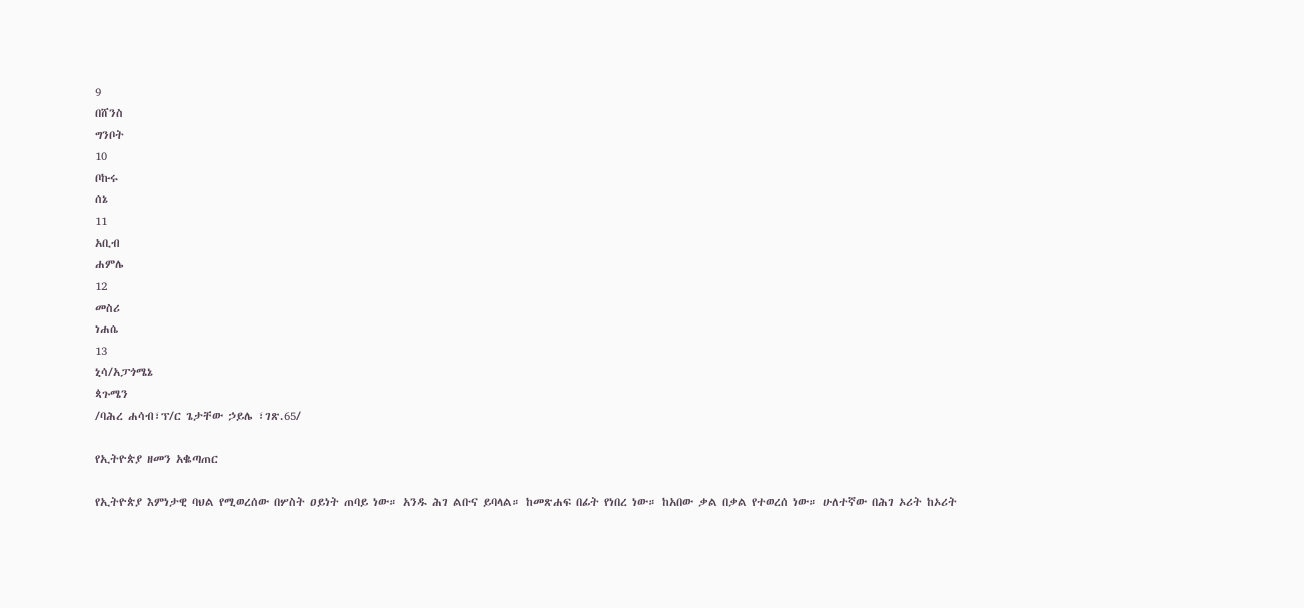9
በሸንስ
ግንቦት
10
ቦኩሩ
ሰኔ
11
አቢብ
ሐምሌ
12
መስሪ
ነሐሴ
13
ኒሳ/አፓጎሜኔ
ጳጉሜን
/ባሕረ ሐሳብ፣ፕ/ር ጌታቸው ኃይሌ ፣ገጽ.65/

የኢትዮጵያ ዘመን አቈጣጠር

የኢትዮጵያ እምነታዊ ባህል የሚወረሰው በሦስት ዐይነት ጠባይ ነው። አንዱ ሕገ ልቡና ይባላል። ከመጽሐፍ በፊት የነበረ ነው። ከአበው ቃል በቃል የተወረሰ ነው። ሁለተኛው በሕገ ኦሪት ከኦሪት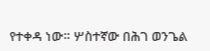የተቀዳ ነው። ሦስተኛው በሕገ ወንጌል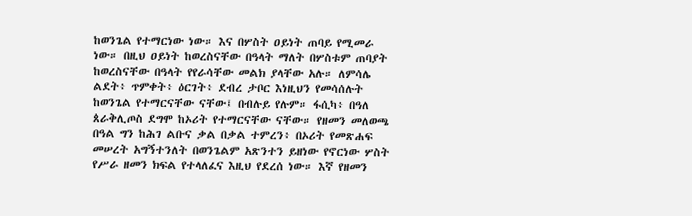ከወንጌል የተማርነው ነው። እና በሦስት ዐይነት ጠባይ የሚመራ ነው። በዚህ ዐይነት ከወረስናቸው በዓላት ማለት በሦስቱም ጠባያት ከወረስናቸው በዓላት የየራሳቸው መልክ ያላቸው አሉ። ለምሳሌ ልደት፥ ጥምቀት፥ ዕርገት፥ ደብረ ታቦር እነዚህን የመሳሰሉት ከወንጌል የተማርናቸው ናቸው፤ በብሉይ የሉም። ፋሲካ፥ በዓለ ጰራቅሊጦስ ደግሞ ከኦሪት የተማርናቸው ናቸው። የዘመን መለወጫ በዓል ግን ከሕገ ልቡና ቃል በቃል ተምረን፥ በኦሪት የመጽሐፍ መሠረት አግኝተንለት በወንጌልም አጽንተን ይዘነው የኖርነው ሦስት የሥራ ዘመን ክፍል የተላለፈና እዚህ የደረሰ ነው። እኛ የዘመን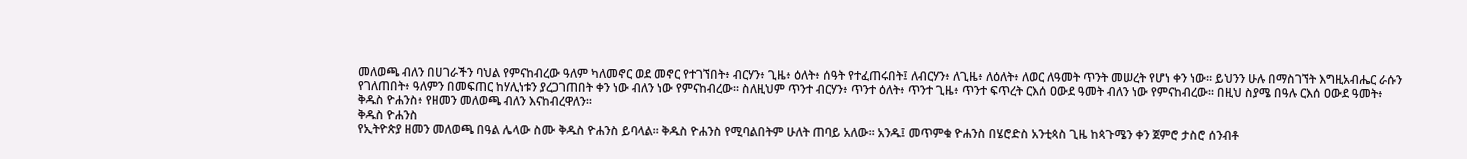መለወጫ ብለን በሀገራችን ባህል የምናከብረው ዓለም ካለመኖር ወደ መኖር የተገኘበት፥ ብርሃን፥ ጊዜ፥ ዕለት፥ ሰዓት የተፈጠሩበት፤ ለብርሃን፥ ለጊዜ፥ ለዕለት፥ ለወር ለዓመት ጥንት መሠረት የሆነ ቀን ነው። ይህንን ሁሉ በማስገኘት እግዚአብሔር ራሱን የገለጠበት፥ ዓለምን በመፍጠር ከሃሊነቱን ያረጋገጠበት ቀን ነው ብለን ነው የምናከብረው። ስለዚህም ጥንተ ብርሃን፥ ጥንተ ዕለት፥ ጥንተ ጊዜ፥ ጥንተ ፍጥረት ርእሰ ዐውደ ዓመት ብለን ነው የምናከብረው። በዚህ ስያሜ በዓሉ ርእሰ ዐውደ ዓመት፥ ቅዱስ ዮሐንስ፥ የዘመን መለወጫ ብለን እናከብረዋለን።
ቅዱስ ዮሐንስ
የኢትዮጵያ ዘመን መለወጫ በዓል ሌላው ስሙ ቅዱስ ዮሐንስ ይባላል። ቅዱስ ዮሐንስ የሚባልበትም ሁለት ጠባይ አለው። አንዱ፤ መጥምቁ ዮሐንስ በሄሮድስ አንቲጳስ ጊዜ ከጳጉሜን ቀን ጀምሮ ታስሮ ሰንብቶ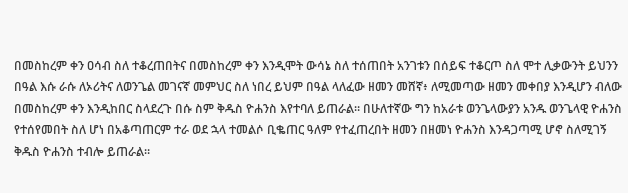በመስከረም ቀን ዐሳብ ስለ ተቆረጠበትና በመስከረም ቀን እንዲሞት ውሳኔ ስለ ተሰጠበት አንገቱን በሰይፍ ተቆርጦ ስለ ሞተ ሊቃውንት ይህንን በዓል እሱ ራሱ ለኦሪትና ለወንጌል መገናኛ መምህር ስለ ነበረ ይህም በዓል ላለፈው ዘመን መሸኛ፥ ለሚመጣው ዘመን መቀበያ እንዲሆን ብለው በመስከረም ቀን እንዲከበር ስላደረጉ በሱ ስም ቅዱስ ዮሐንስ እየተባለ ይጠራል። በሁለተኛው ግን ከአራቱ ወንጌላውያን አንዱ ወንጌላዊ ዮሐንስ የተሰየመበት ስለ ሆነ በአቆጣጠርም ተራ ወደ ኋላ ተመልሶ ቢቈጠር ዓለም የተፈጠረበት ዘመን በዘመነ ዮሐንስ እንዳጋጣሚ ሆኖ ስለሚገኝ ቅዱስ ዮሐንስ ተብሎ ይጠራል።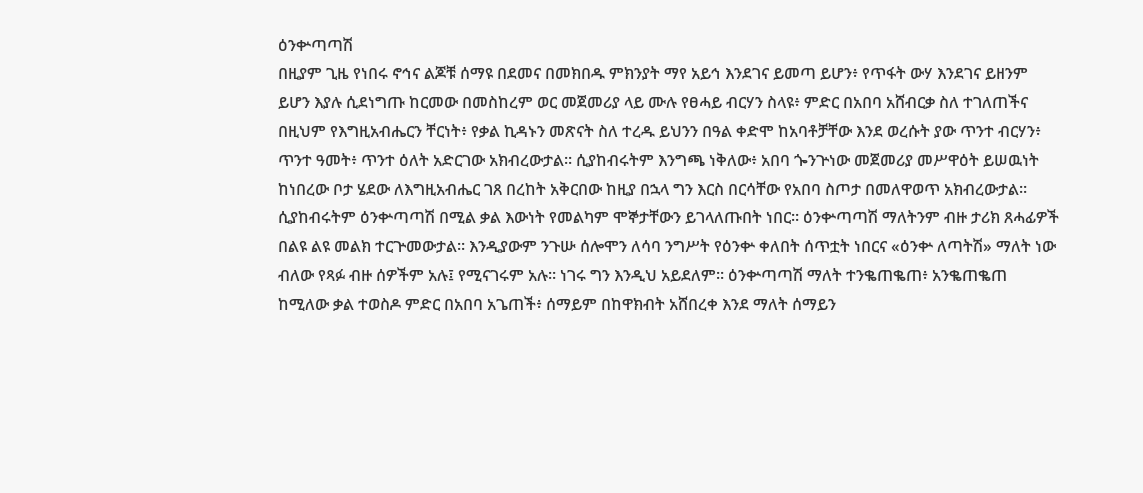ዕንቍጣጣሽ
በዚያም ጊዜ የነበሩ ኖኅና ልጆቹ ሰማዩ በደመና በመክበዱ ምክንያት ማየ አይኅ እንደገና ይመጣ ይሆን፥ የጥፋት ውሃ እንደገና ይዘንም ይሆን እያሉ ሲደነግጡ ከርመው በመስከረም ወር መጀመሪያ ላይ ሙሉ የፀሓይ ብርሃን ስላዩ፥ ምድር በአበባ አሸብርቃ ስለ ተገለጠችና በዚህም የእግዚአብሔርን ቸርነት፥ የቃል ኪዳኑን መጽናት ስለ ተረዱ ይህንን በዓል ቀድሞ ከአባቶቻቸው እንደ ወረሱት ያው ጥንተ ብርሃን፥ ጥንተ ዓመት፥ ጥንተ ዕለት አድርገው አክብረውታል። ሲያከብሩትም እንግጫ ነቅለው፥ አበባ ጐንጕነው መጀመሪያ መሥዋዕት ይሠዉነት ከነበረው ቦታ ሄደው ለእግዚአብሔር ገጸ በረከት አቅርበው ከዚያ በኋላ ግን እርስ በርሳቸው የአበባ ስጦታ በመለዋወጥ አክብረውታል። ሲያከብሩትም ዕንቍጣጣሽ በሚል ቃል እውነት የመልካም ሞኞታቸውን ይገላለጡበት ነበር። ዕንቍጣጣሽ ማለትንም ብዙ ታሪክ ጸሓፊዎች በልዩ ልዩ መልክ ተርጕመውታል። እንዲያውም ንጉሡ ሰሎሞን ለሳባ ንግሥት የዕንቍ ቀለበት ሰጥቷት ነበርና «ዕንቍ ለጣትሽ» ማለት ነው ብለው የጻፉ ብዙ ሰዎችም አሉ፤ የሚናገሩም አሉ። ነገሩ ግን እንዲህ አይደለም። ዕንቍጣጣሽ ማለት ተንቈጠቈጠ፥ አንቈጠቈጠ ከሚለው ቃል ተወስዶ ምድር በአበባ አጌጠች፥ ሰማይም በከዋክብት አሸበረቀ እንደ ማለት ሰማይን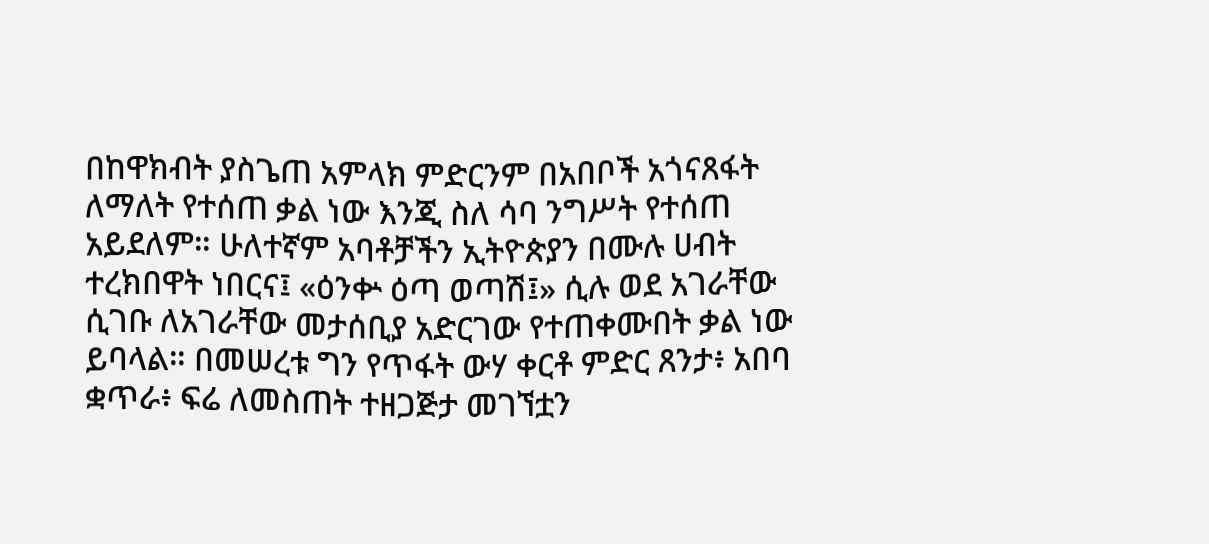በከዋክብት ያስጌጠ አምላክ ምድርንም በአበቦች አጎናጸፋት ለማለት የተሰጠ ቃል ነው እንጂ ስለ ሳባ ንግሥት የተሰጠ አይደለም። ሁለተኛም አባቶቻችን ኢትዮጵያን በሙሉ ሀብት ተረክበዋት ነበርና፤ «ዕንቍ ዕጣ ወጣሽ፤» ሲሉ ወደ አገራቸው ሲገቡ ለአገራቸው መታሰቢያ አድርገው የተጠቀሙበት ቃል ነው ይባላል። በመሠረቱ ግን የጥፋት ውሃ ቀርቶ ምድር ጸንታ፥ አበባ ቋጥራ፥ ፍሬ ለመስጠት ተዘጋጅታ መገኘቷን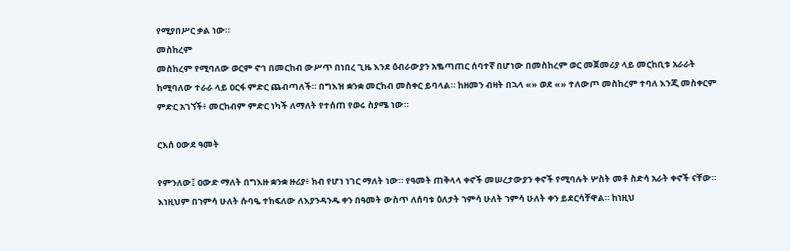የሚያበሥር ቃል ነው።
መስከረም
መስከረም የሚባለው ወርም ኖኅ በመርከብ ውሥጥ በነበረ ጊዜ እንደ ዕብራውያን አቈጣጠር ሰባተኛ በሆነው በመስከረም ወር መጀመሪያ ላይ መርከቢቱ አራራት ከሚባለው ተራራ ላይ ዐርፋ ምድር ጨብጣለች። በግእዝ ቋንቋ መርከብ መስቀር ይባላል። ከዘመን ብዛት በኋላ «» ወደ «» ተለውጦ መስከረም ተባለ እንጂ መስቀርም ምድር አገኘች፥ መርከብም ምድር ነካች ለማለት የተሰጠ የወሩ ስያሜ ነው።

ርእሰ ዐውደ ዓመት

የምንለው፤ ዐውድ ማለት በግእዙ ቋንቋ ዙሪያ፥ ክብ የሆነ ነገር ማለት ነው። የዓመት ጠቅላላ ቀኖች መሠረታውያን ቀኖች የሚባሉት ሦስት መቶ ስድሳ አራት ቀኖች ናቸው። እነዚህም በኀምሳ ሁለት ሱባዔ ተከፍለው ለእያንዳንዱ ቀን በዓመት ውስጥ ለሰባቱ ዕለታት ኀምሳ ሁለት ኀምሳ ሁለት ቀን ይደርሳቸዋል። ከነዚህ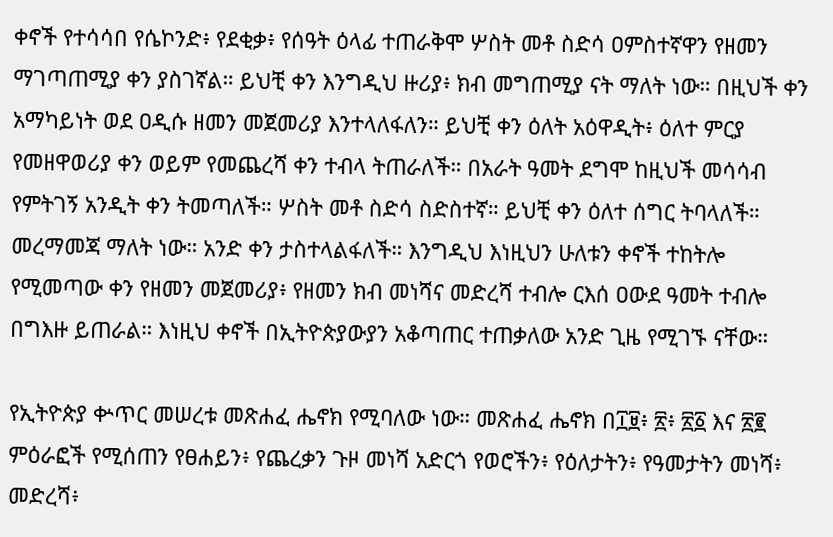ቀኖች የተሳሳበ የሴኮንድ፥ የደቂቃ፥ የሰዓት ዕላፊ ተጠራቅሞ ሦስት መቶ ስድሳ ዐምስተኛዋን የዘመን ማገጣጠሚያ ቀን ያስገኛል። ይህቺ ቀን እንግዲህ ዙሪያ፥ ክብ መግጠሚያ ናት ማለት ነው። በዚህች ቀን አማካይነት ወደ ዐዲሱ ዘመን መጀመሪያ እንተላለፋለን። ይህቺ ቀን ዕለት አዕዋዲት፥ ዕለተ ምርያ የመዘዋወሪያ ቀን ወይም የመጨረሻ ቀን ተብላ ትጠራለች። በአራት ዓመት ደግሞ ከዚህች መሳሳብ የምትገኝ አንዲት ቀን ትመጣለች። ሦስት መቶ ስድሳ ስድስተኛ። ይህቺ ቀን ዕለተ ሰግር ትባላለች። መረማመጃ ማለት ነው። አንድ ቀን ታስተላልፋለች። እንግዲህ እነዚህን ሁለቱን ቀኖች ተከትሎ የሚመጣው ቀን የዘመን መጀመሪያ፥ የዘመን ክብ መነሻና መድረሻ ተብሎ ርእሰ ዐውደ ዓመት ተብሎ በግእዙ ይጠራል። እነዚህ ቀኖች በኢትዮጵያውያን አቆጣጠር ተጠቃለው አንድ ጊዜ የሚገኙ ናቸው።

የኢትዮጵያ ቍጥር መሠረቱ መጽሐፈ ሔኖክ የሚባለው ነው። መጽሐፈ ሔኖክ በ፲፱፥ ፳፥ ፳፩ እና ፳፪ ምዕራፎች የሚሰጠን የፀሐይን፥ የጨረቃን ጉዞ መነሻ አድርጎ የወሮችን፥ የዕለታትን፥ የዓመታትን መነሻ፥ መድረሻ፥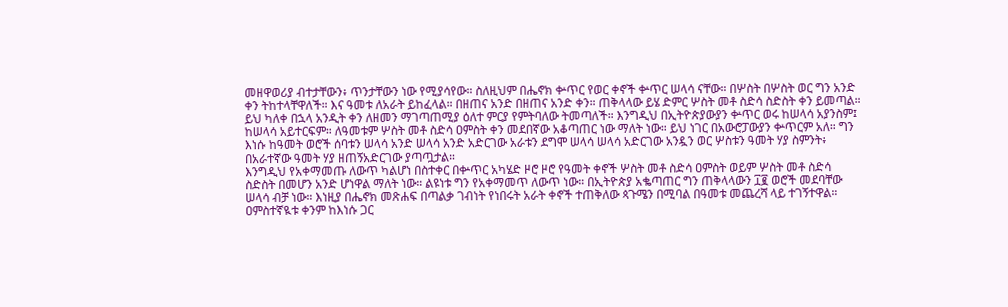መዘዋወሪያ ብተታቸውን፥ ጥንታቸውን ነው የሚያሳየው። ስለዚህም በሔኖክ ቍጥር የወር ቀኖች ቍጥር ሠላሳ ናቸው። በሦስት በሦስት ወር ግን አንድ ቀን ትከተላቸዋለች። እና ዓመቱ ለአራት ይከፈላል። በዘጠና አንድ በዘጠና አንድ ቀን። ጠቅላላው ይሄ ድምር ሦስት መቶ ስድሳ ስድስት ቀን ይመጣል። ይህ ካለቀ በኋላ አንዲት ቀን ለዘመን ማገጣጠሚያ ዕለተ ምርያ የምትባለው ትመጣለች። እንግዲህ በኢትዮጵያውያን ቍጥር ወሩ ከሠላሳ አያንስም፤ ከሠላሳ አይተርፍም። ለዓመቱም ሦስት መቶ ስድሳ ዐምስት ቀን መደበኛው አቆጣጠር ነው ማለት ነው። ይህ ነገር በአውሮፓውያን ቍጥርም አለ። ግን እነሱ ከዓመት ወሮች ሰባቱን ሠላሳ አንድ ሠላሳ አንድ አድርገው አራቱን ደግሞ ሠላሳ ሠላሳ አድርገው አንዷን ወር ሦስቱን ዓመት ሃያ ስምንት፥ በአራተኛው ዓመት ሃያ ዘጠኝአድርገው ያጣጧታል።
እንግዲህ የአቀማመጡ ለውጥ ካልሆነ በስተቀር በቍጥር አካሄድ ዞሮ ዞሮ የዓመት ቀኖች ሦስት መቶ ስድሳ ዐምስት ወይም ሦስት መቶ ስድሳ ስድስት በመሆን አንድ ሆነዋል ማለት ነው። ልዩነቱ ግን የአቀማመጥ ለውጥ ነው። በኢትዮጵያ አቈጣጠር ግን ጠቅላላውን ፲፪ ወሮች መደባቸው ሠላሳ ብቻ ነው። እነዚያ በሔኖክ መጽሐፍ በጣልቃ ገብነት የነበሩት አራት ቀኖች ተጠቅለው ጳጉሜን በሚባል በዓመቱ መጨረሻ ላይ ተገኝተዋል። ዐምስተኛዪቱ ቀንም ከእነሱ ጋር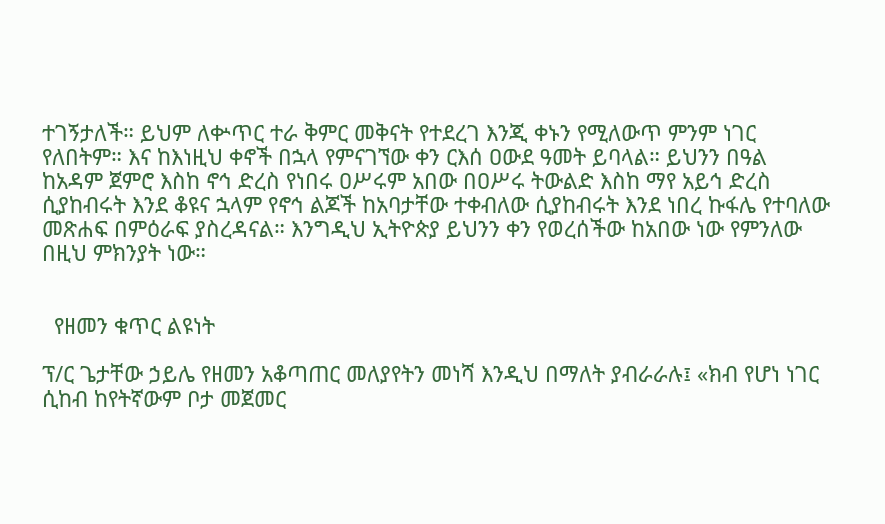ተገኝታለች። ይህም ለቍጥር ተራ ቅምር መቅናት የተደረገ እንጂ ቀኑን የሚለውጥ ምንም ነገር የለበትም። እና ከእነዚህ ቀኖች በኋላ የምናገኘው ቀን ርእሰ ዐውደ ዓመት ይባላል። ይህንን በዓል ከአዳም ጀምሮ እስከ ኖኅ ድረስ የነበሩ ዐሥሩም አበው በዐሥሩ ትውልድ እስከ ማየ አይኅ ድረስ ሲያከብሩት እንደ ቆዩና ኋላም የኖኅ ልጆች ከአባታቸው ተቀብለው ሲያከብሩት እንደ ነበረ ኩፋሌ የተባለው መጽሐፍ በምዕራፍ ያስረዳናል። እንግዲህ ኢትዮጵያ ይህንን ቀን የወረሰችው ከአበው ነው የምንለው በዚህ ምክንያት ነው።


  የዘመን ቁጥር ልዩነት

ፕ/ር ጌታቸው ኃይሌ የዘመን አቆጣጠር መለያየትን መነሻ እንዲህ በማለት ያብራራሉ፤ «ክብ የሆነ ነገር ሲከብ ከየትኛውም ቦታ መጀመር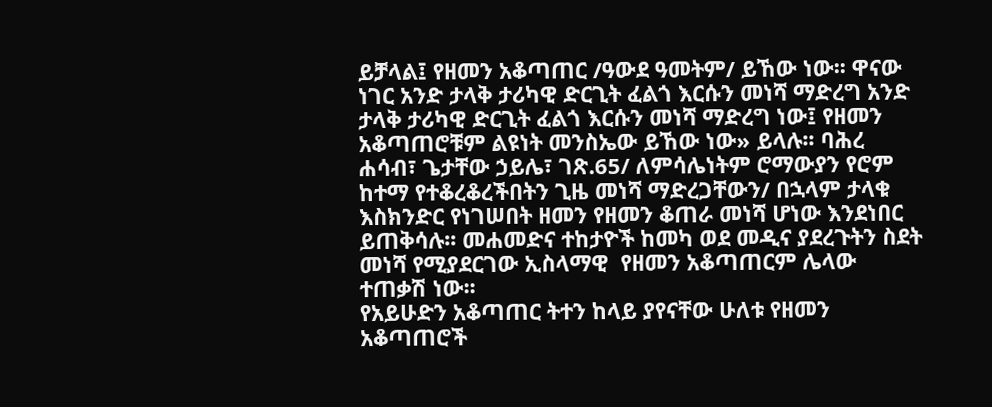ይቻላል፤ የዘመን አቆጣጠር /ዓውደ ዓመትም/ ይኸው ነው፡፡ ዋናው ነገር አንድ ታላቅ ታሪካዊ ድርጊት ፈልጎ እርሱን መነሻ ማድረግ አንድ ታላቅ ታሪካዊ ድርጊት ፈልጎ እርሱን መነሻ ማድረግ ነው፤ የዘመን አቆጣጠሮቹም ልዩነት መንስኤው ይኸው ነው» ይላሉ፡፡ ባሕረ ሐሳብ፣ ጌታቸው ኃይሌ፣ ገጽ.65/ ለምሳሌነትም ሮማውያን የሮም ከተማ የተቆረቆረችበትን ጊዜ መነሻ ማድረጋቸውን/ በኋላም ታላቁ እስክንድር የነገሠበት ዘመን የዘመን ቆጠራ መነሻ ሆነው እንደነበር ይጠቅሳሉ፡፡ መሐመድና ተከታዮች ከመካ ወደ መዲና ያደረጉትን ስደት መነሻ የሚያደርገው ኢስላማዊ  የዘመን አቆጣጠርም ሌላው ተጠቃሽ ነው፡፡
የአይሁድን አቆጣጠር ትተን ከላይ ያየናቸው ሁለቱ የዘመን አቆጣጠሮች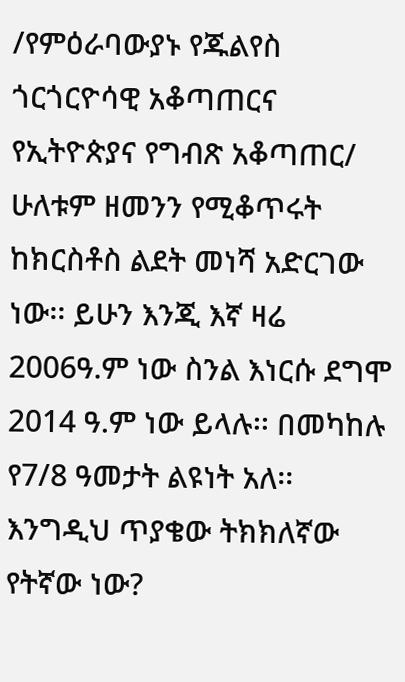/የምዕራባውያኑ የጁልየስ ጎርጎርዮሳዊ አቆጣጠርና የኢትዮጵያና የግብጽ አቆጣጠር/ ሁለቱም ዘመንን የሚቆጥሩት ከክርስቶስ ልደት መነሻ አድርገው ነው፡፡ ይሁን እንጂ እኛ ዛሬ 2006ዓ.ም ነው ስንል እነርሱ ደግሞ 2014 ዓ.ም ነው ይላሉ፡፡ በመካከሉ የ7/8 ዓመታት ልዩነት አለ፡፡ እንግዲህ ጥያቄው ትክክለኛው የትኛው ነው?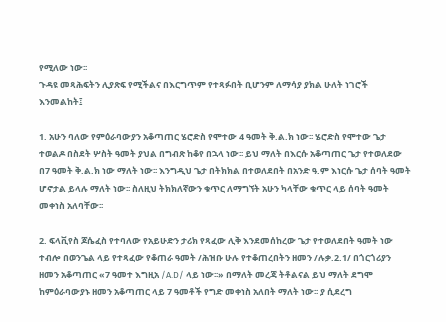የሚለው ነው፡፡
ጉዳዩ መጻሕፍትን ሊያጽፍ የሚችልና በእርግጥም የተጻፉበት ቢሆንም ለማሳያ ያክል ሁለት ነገሮች እንመልከት፤

1. አሁን ባለው የምዕራባውያን አቆጣጠር ሄሮድስ የሞተው 4 ዓመት ቅ.ል.ክ ነው፡፡ ሄሮድስ የሞተው ጌታ ተወልዶ በስደት ሦስት ዓመት ያህል በግብጽ ከቆየ በኋላ ነው፡፡ ይህ ማለት በእርሱ አቆጣጠር ጌታ የተወለደው በ7 ዓመት ቅ.ል.ክ ነው ማለት ነው፡፡ እንግዲህ ጌታ በትክክል በተወለደበት በአንድ ዓ.ም እነርሱ ጌታ ሰባት ዓመት ሆኖታል ይላሉ ማለት ነው፡፡ ስለዚህ ትክክለኛውን ቁጥር ለማግኘት አሁን ካላቸው ቁጥር ላይ ሰባት ዓመት መቀነስ አለባቸው፡፡

2. ፍላቪየስ ጆሴፈስ የተባለው የአይሁድን ታሪክ የጻፈው ሊቅ እንደመሰከረው ጌታ የተወለደበት ዓመት ነው ተብሎ በወንጌል ላይ የተጻፈው የቆጠራ ዓመት /ሕዝቡ ሁሉ የተቆጠረበትን ዘመን /ሉቃ.2.1/ በጎርጎሪያን ዘመን አቆጣጠር «7 ዓመተ እግዚአ /A.D/ ላይ ነው፡፡» በማለት መረጃ ትቶልናል ይህ ማለት ደግሞ ከምዕራባውያኑ ዘመን አቆጣጠር ላይ 7 ዓመቶች የግድ መቀነስ አለበት ማለት ነው፡፡ ያ ሲደረግ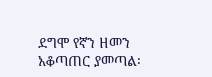ደግሞ የኛን ዘመን አቆጣጠር ያመጣል፡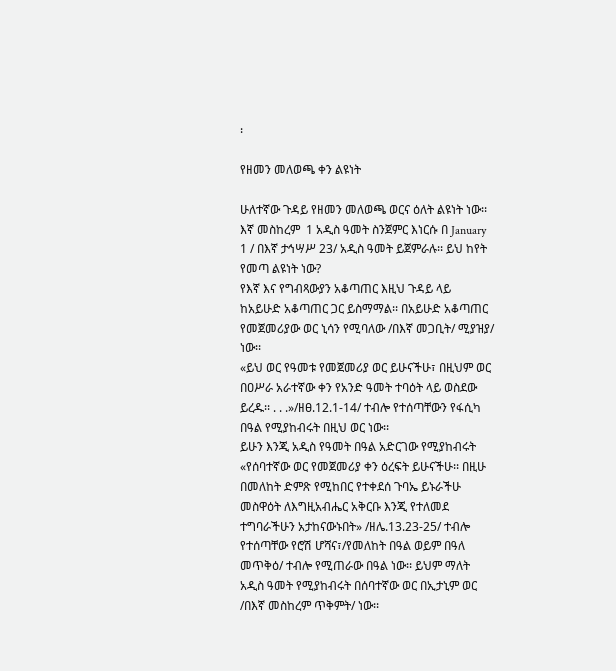፡

የዘመን መለወጫ ቀን ልዩነት

ሁለተኛው ጉዳይ የዘመን መለወጫ ወርና ዕለት ልዩነት ነው፡፡ እኛ መስከረም  1 አዲስ ዓመት ስንጀምር እነርሱ በ January 1 / በእኛ ታኅሣሥ 23/ አዲስ ዓመት ይጀምራሉ፡፡ ይህ ከየት የመጣ ልዩነት ነው?
የእኛ እና የግብጻውያን አቆጣጠር እዚህ ጉዳይ ላይ ከአይሁድ አቆጣጠር ጋር ይስማማል፡፡ በአይሁድ አቆጣጠር የመጀመሪያው ወር ኒሳን የሚባለው /በእኛ መጋቢት/ ሚያዝያ/ ነው፡፡
«ይህ ወር የዓመቱ የመጀመሪያ ወር ይሁናችሁ፣ በዚህም ወር በዐሥራ አራተኛው ቀን የአንድ ዓመት ተባዕት ላይ ወስደው ይረዱ፡፡ . . .»/ዘፀ.12.1-14/ ተብሎ የተሰጣቸውን የፋሲካ በዓል የሚያከብሩት በዚህ ወር ነው፡፡
ይሁን እንጂ አዲስ የዓመት በዓል አድርገው የሚያከብሩት «የሰባተኛው ወር የመጀመሪያ ቀን ዕረፍት ይሁናችሁ፡፡ በዚሁ በመለከት ድምጽ የሚከበር የተቀደሰ ጉባኤ ይኑራችሁ መስዋዕት ለእግዚአብሔር አቅርቡ እንጂ የተለመደ ተግባራችሁን አታከናውኑበት» /ዘሌ.13.23-25/ ተብሎ የተሰጣቸው የሮሽ ሆሻና፣/የመለከት በዓል ወይም በዓለ መጥቅዕ/ ተብሎ የሚጠራው በዓል ነው፡፡ ይህም ማለት አዲስ ዓመት የሚያከብሩት በሰባተኛው ወር በኢታኒም ወር /በእኛ መስከረም ጥቅምት/ ነው፡፡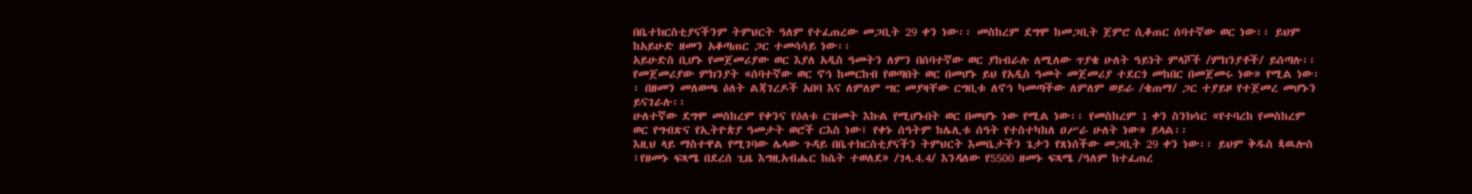በቤተክርስቲያናችንም ትምህርት ዓለም የተፈጠረው መጋቢት 29 ቀን ነው፡፡ መስከረም ደግሞ ከመጋቢት ጀምሮ ሲቆጠር ሰባተኛው ወር ነው፡፡ ይህም ከአይሁድ ዘመን አቆጣጠር ጋር ተመሳሳይ ነው፡፡
አይሁድስ ቢሆኑ የመጀመሪያው ወር እያለ አዲስ ዓመትን ለምን በሰባተኛው ወር ያከብራሉ ለሚለው ጥያቄ ሁለት ዓይነት ምላሾች /ምክንያቶች/ ይሰጣሉ፡፡ የመጀመሪያው ምክንያት «ሰባተኛው ወር ኖኅ ከመርከብ የወጣበት ወር በመሆኑ ይህ የአዲስ ዓመት መጀመሪያ ተደርጎ መከበር በመጀመሩ ነው» የሚል ነው፡፡ በዘመን መለወጫ ዕለት ልጃገረዶች አበባ እና ለምለም ሣር መያዛቸው ርግቢቱ ለኖኅ ካመጣችው ለምለም ወይራ /ቄጠማ/ ጋር ተያይዞ የተጀመረ መሆኑን ይናገራሉ፡፡
ሁለተኛው ደግሞ መስከረም የቀንና የዕለቱ ርዝመት እኩል የሚሆኑበት ወር በመሆኑ ነው የሚል ነው፡፡ የመስከረም 1 ቀን ስንክሳር «የተባረከ የመስከረም ወር የግብጽና የኢትዮጵያ ዓመታት ወሮች ርእስ ነው፤ የቀኑ ሰዓትም ከሌሊቱ ሰዓት የተስተካከለ ዐሥራ ሁለት ነው» ይላል፡፡
እዚህ ላይ ማስተዋል የሚገባው ሌላው ጉዳይ በቤተክርስቲያናችን ትምህርት እመቤታችን ጌታን የጸነሰችው መጋቢት 29 ቀን ነው፡፡ ይህም ቅዱስ ጳዉሎስ ፣የዘመኑ ፍጻሜ በደረሰ ጊዜ እግዚአብሔር ከሴት ተወለደ» /ገላ.4.4/ እንዳለው የ5500 ዘመኑ ፍጻሜ /ዓለም ከተፈጠረ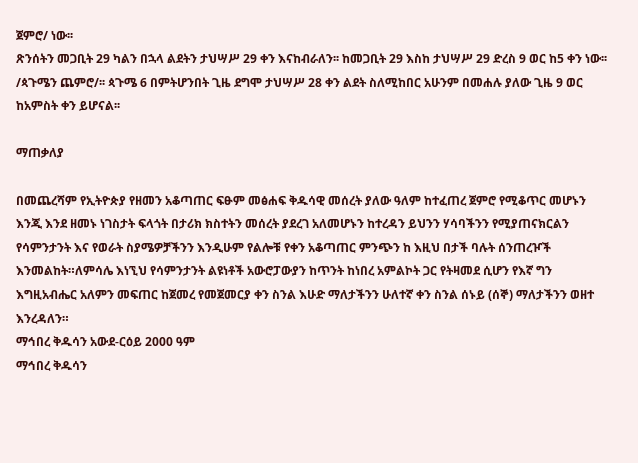ጀምሮ/ ነው፡፡
ጽንሰትን መጋቢት 29 ካልን በኋላ ልደትን ታህሣሥ 29 ቀን እናከብራለን፡፡ ከመጋቢት 29 እስከ ታህሣሥ 29 ድረስ 9 ወር ከ5 ቀን ነው፡፡ /ጳጉሜን ጨምሮ/፡፡ ጳጉሜ 6 በምትሆንበት ጊዜ ደግሞ ታህሣሥ 28 ቀን ልደት ስለሚከበር አሁንም በመሐሉ ያለው ጊዜ 9 ወር ከአምስት ቀን ይሆናል፡፡

ማጠቃለያ

በመጨረሻም የኢትዮጵያ የዘመን አቆጣጠር ፍፁም መፅሐፍ ቅዱሳዊ መሰረት ያለው ዓለም ከተፈጠረ ጀምሮ የሚቆጥር መሆኑን እንጂ እንደ ዘመኑ ነገስታት ፍላጎት በታሪክ ክስተትን መሰረት ያደረገ አለመሆኑን ከተረዳን ይህንን ሃሳባችንን የሚያጠናክርልን የሳምንታንት እና የወራት ስያሜዎቻችንን እንዲሁም የልሎቹ የቀን አቆጣጠር ምንጭን ከ እዚህ በታች ባሉት ሰንጠረዦች እንመልከት።ለምሳሌ እነኚህ የሳምንታንት ልዩነቶች አውሮፓውያን ከጥንት ከነበረ አምልኮት ጋር የትዛመደ ሲሆን የእኛ ግን እግዚአብሔር አለምን መፍጠር ከጀመረ የመጀመርያ ቀን ስንል እሁድ ማለታችንን ሁለተኛ ቀን ስንል ሰኑይ (ሰኞ) ማለታችንን ወዘተ እንረዳለን።
ማኅበረ ቅዱሳን አውደ-ርዕይ 2000 ዓም
ማኅበረ ቅዱሳን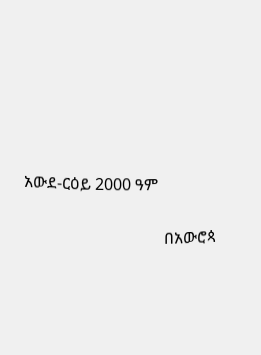አውደ-ርዕይ 2000 ዓም

                                   በአውሮጳ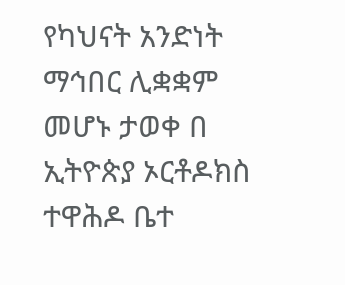የካህናት አንድነት ማኅበር ሊቋቋም መሆኑ ታወቀ በ ኢትዮጵያ ኦርቶዶክስ ተዋሕዶ ቤተ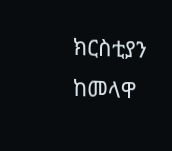ክርስቲያን ከመላዋ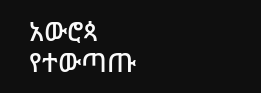አውሮጳ   የተውጣጡ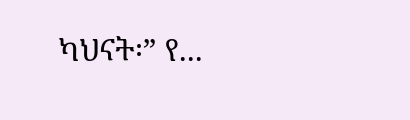ካህናት፡” የ...